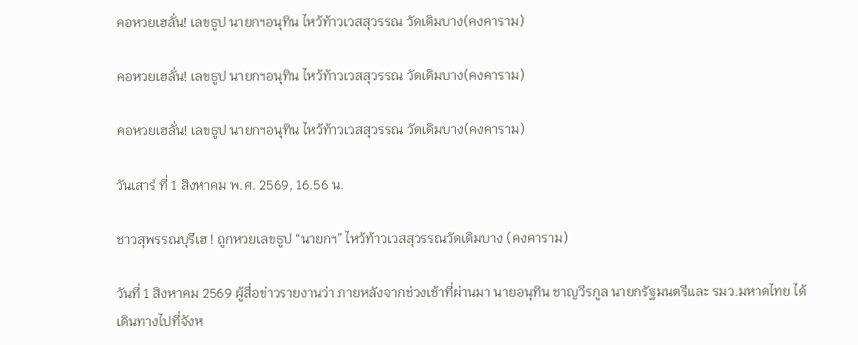คอหวยเฮลั่น! เลขธูป นายกฯอนุทิน ไหว้ท้าวเวสสุวรรณ วัดเดิมบาง(คงคาราม)

คอหวยเฮลั่น! เลขธูป นายกฯอนุทิน ไหว้ท้าวเวสสุวรรณ วัดเดิมบาง(คงคาราม)

คอหวยเฮลั่น! เลขธูป นายกฯอนุทิน ไหว้ท้าวเวสสุวรรณ วัดเดิมบาง(คงคาราม)

วันเสาร์ ที่ 1 สิงหาคม พ.ศ. 2569, 16.56 น.

ชาวสุพรรณบุรีเฮ ! ถูกหวยเลขธูป “นายกฯ” ไหว้ท้าวเวสสุวรรณวัดเดิมบาง (คงคาราม)

วันที่ 1 สิงหาคม 2569 ผู้สื่อข่าวรายงานว่า ภายหลังจากช่วงเช้าที่ผ่านมา นายอนุทิน ชาญวีรกูล นายกรัฐมนตรีและ รมว.มหาดไทย ได้เดินทางไปที่จังห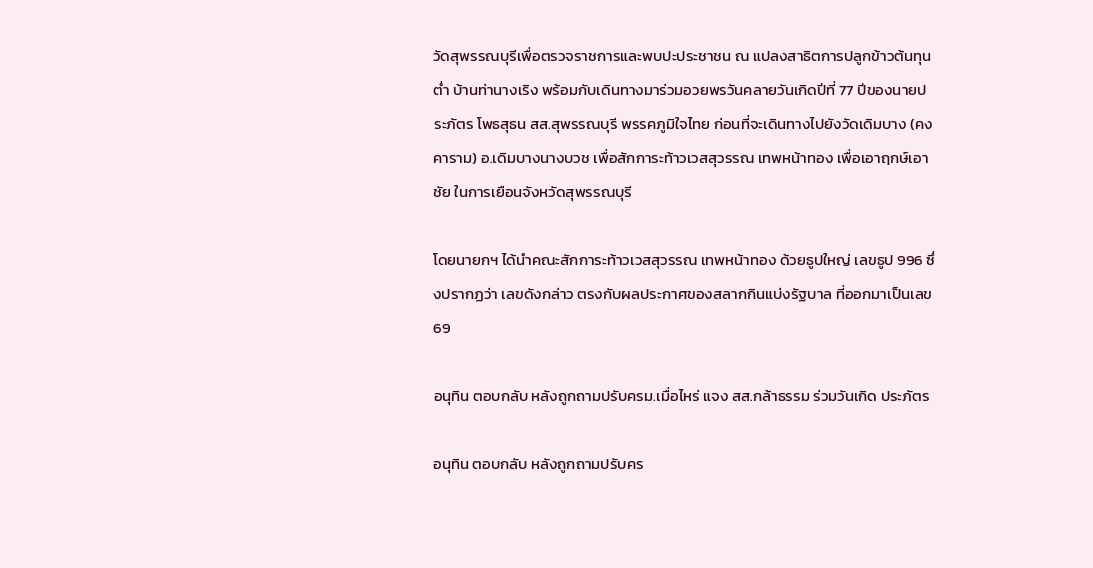วัดสุพรรณบุรีเพื่อตรวจราชการและพบปะประชาชน ณ แปลงสาธิตการปลูกข้าวต้นทุนต่ำ บ้านท่านางเริง พร้อมกับเดินทางมาร่วมอวยพรวันคลายวันเกิดปีที่ 77 ปีของนายประภัตร โพธสุธน สส.สุพรรณบุรี พรรคภูมิใจไทย ก่อนที่จะเดินทางไปยังวัดเดิมบาง (คงคาราม) อ.เดิมบางนางบวช เพื่อสักการะท้าวเวสสุวรรณ เทพหน้าทอง เพื่อเอาฤกษ์เอาชัย ในการเยือนจังหวัดสุพรรณบุรี

โดยนายกฯ ได้นำคณะสักการะท้าวเวสสุวรรณ เทพหน้าทอง ด้วยธูปใหญ่ เลขธูป 996 ซึ่งปรากฏว่า เลขดังกล่าว ตรงกับผลประกาศของสลากกินแบ่งรัฐบาล ที่ออกมาเป็นเลข 69

อนุทิน ตอบกลับ หลังถูกถามปรับครม.เมื่อไหร่ แจง สส.กล้าธรรม ร่วมวันเกิด ประภัตร

อนุทิน ตอบกลับ หลังถูกถามปรับคร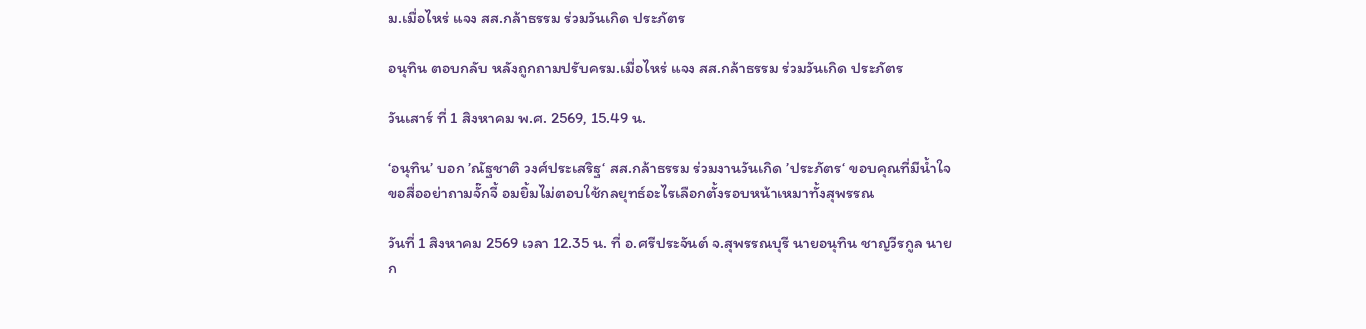ม.เมื่อไหร่ แจง สส.กล้าธรรม ร่วมวันเกิด ประภัตร

อนุทิน ตอบกลับ หลังถูกถามปรับครม.เมื่อไหร่ แจง สส.กล้าธรรม ร่วมวันเกิด ประภัตร

วันเสาร์ ที่ 1 สิงหาคม พ.ศ. 2569, 15.49 น.

‘อนุทิน’ บอก ’ณัฐชาติ วงศ์ประเสริฐ‘ สส.กล้าธรรม ร่วมงานวันเกิด ’ประภัตร‘ ขอบคุณที่มีน้ำใจ ขอสื่ออย่าถามจั๊กจี้ อมยิ้มไม่ตอบใช้กลยุทธ์อะไรเลือกตั้งรอบหน้าเหมาทั้งสุพรรณ

วันที่ 1 สิงหาคม 2569 เวลา 12.35 น. ที่ อ.ศรีประจันต์ จ.สุพรรณบุรี นายอนุทิน ชาญวีรกูล นายก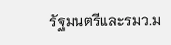รัฐมนตรีและรมว.ม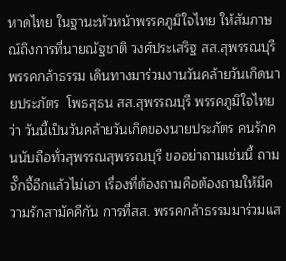หาดไทย ในฐานะหัวหน้าพรรคภูมิใจไทย ให้สัมภาษณ์ถึงการที่นายณัฐชาติ วงศ์ประเสริฐ สส.สุพรรณบุรี พรรคกล้าธรรม เดินทางมาร่วมงานวันคล้ายวันเกิดนายประภัตร  โพธสุธน สส.สุพรรณบุรี พรรคภูมิใจไทย  ว่า วันนี้เป็นวันคล้ายวันเกิดของนายประภัตร คนรักคนนับถือทั่วสุพรรณสุพรรณบุรี ขออย่าถามเช่นนี้ ถามจั๊กจี้อีกแล้วไม่เอา เรื่องที่ต้องถามคือต้องถามให้มีความรักสามัคคีกัน การที่สส. พรรคกล้าธรรมมาร่วมแส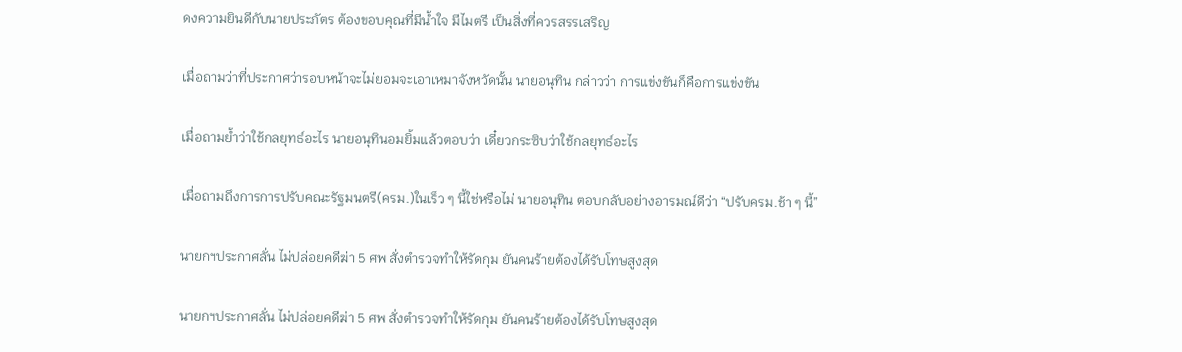ดงความยินดีกับนายประภัตร ต้องขอบคุณที่มีน้ำใจ มีไมตรี เป็นสิ่งที่ควรสรรเสริญ

เมื่อถามว่าที่ประกาศว่ารอบหน้าจะไม่ยอมจะเอาเหมาจังหวัดนั้น นายอนุทิน กล่าวว่า การแข่งขันก็คือการแข่งขัน

เมื่อถามย้ำว่าใช้กลยุทธ์อะไร นายอนุทินอมยิ้มแล้วตอบว่า เดี๋ยวกระซิบว่าใช้กลยุทธ์อะไร

เมื่อถามถึงการการปรับคณะรัฐมนตรี(ครม.)ในเร็ว ๆ นี้ใช่หรือไม่ นายอนุทิน ตอบกลับอย่างอารมณ์ดีว่า “ปรับครม.ช้า ๆ นี้”

นายกฯประกาศลั่น ไม่ปล่อยคดีฆ่า 5 ศพ สั่งตำรวจทำให้รัดกุม ยันคนร้ายต้องได้รับโทษสูงสุด

นายกฯประกาศลั่น ไม่ปล่อยคดีฆ่า 5 ศพ สั่งตำรวจทำให้รัดกุม ยันคนร้ายต้องได้รับโทษสูงสุด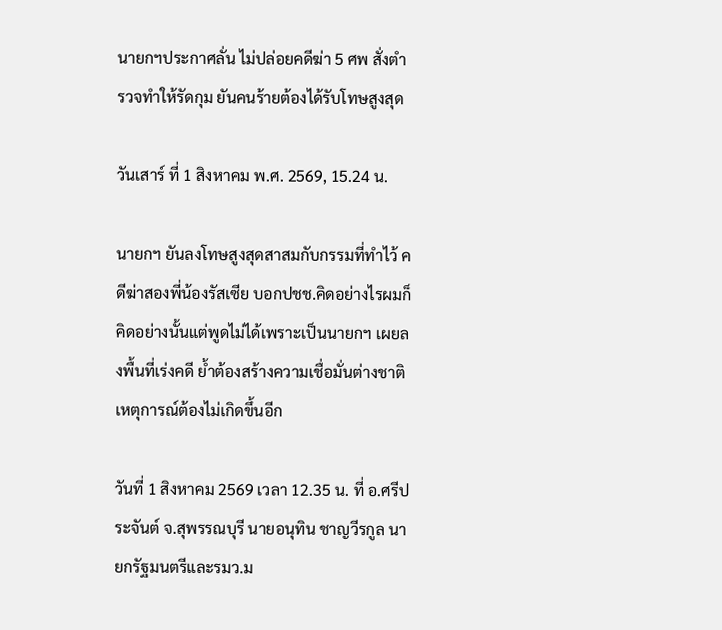นายกฯประกาศลั่น ไม่ปล่อยคดีฆ่า 5 ศพ สั่งตำรวจทำให้รัดกุม ยันคนร้ายต้องได้รับโทษสูงสุด

วันเสาร์ ที่ 1 สิงหาคม พ.ศ. 2569, 15.24 น.

นายกฯ ยันลงโทษสูงสุดสาสมกับกรรมที่ทำไว้ คดีฆ่าสองพี่น้องรัสเซีย บอกปชช.คิดอย่างไรผมก็คิดอย่างนั้นแต่พูดไม่ได้เพราะเป็นนายกฯ เผยลงพื้นที่เร่งคดี ย้ำต้องสร้างความเชื่อมั่นต่างชาติเหตุการณ์ต้องไม่เกิดขึ้นอีก

วันที่ 1 สิงหาคม 2569 เวลา 12.35 น. ที่ อ.ศรีประจันต์ จ.สุพรรณบุรี นายอนุทิน ชาญวีรกูล นายกรัฐมนตรีและรมว.ม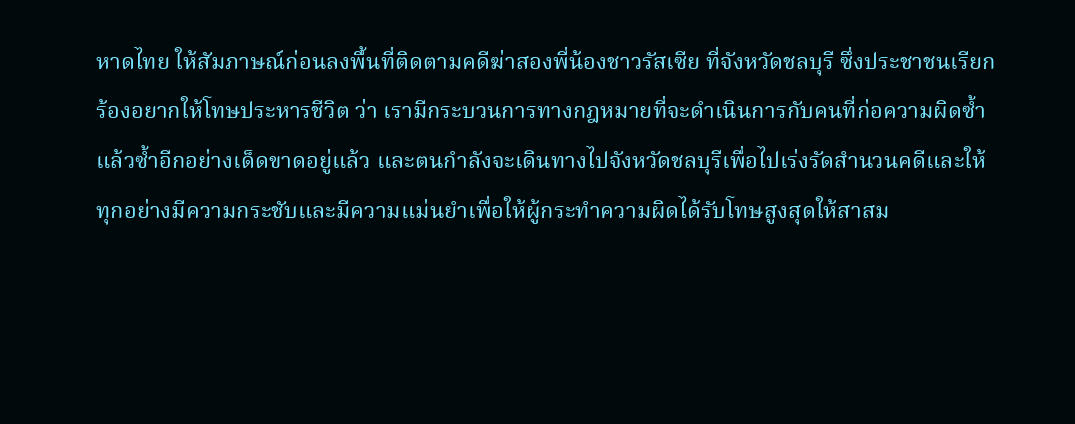หาดไทย ให้สัมภาษณ์ก่อนลงพื้นที่ติดตามคดีฆ่าสองพี่น้องชาวรัสเซีย ที่จังหวัดชลบุรี ซึ่งประชาชนเรียกร้องอยากให้โทษประหารชีวิต ว่า เรามีกระบวนการทางกฎหมายที่จะดำเนินการกับคนที่ก่อความผิดซ้ำแล้วซ้ำอีกอย่างเด็ดขาดอยู่แล้ว และตนกำลังจะเดินทางไปจังหวัดชลบุรีเพื่อไปเร่งรัดสำนวนคดีและให้ทุกอย่างมีความกระชับและมีความแม่นยำเพื่อให้ผู้กระทำความผิดได้รับโทษสูงสุดให้สาสม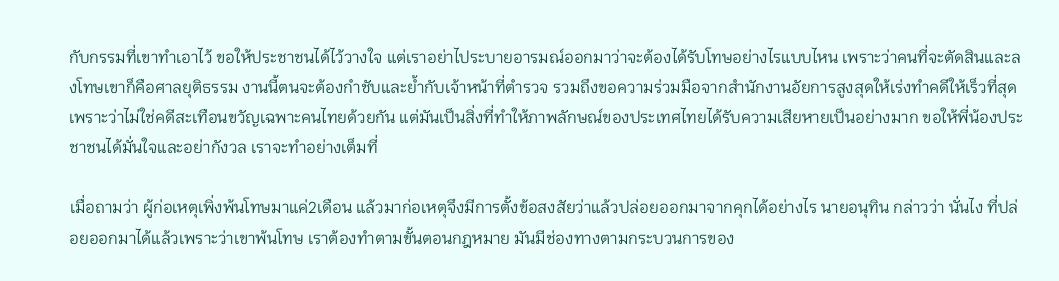กับกรรมที่เขาทำเอาไว้ ขอให้ประชาชนได้ไว้วางใจ แต่เราอย่าไประบายอารมณ์ออกมาว่าจะต้องได้รับโทษอย่างไรแบบไหน เพราะว่าคนที่จะตัดสินและลงโทษเขาก็คือศาลยุติธรรม งานนี้ตนจะต้องกำชับและย้ำกับเจ้าหน้าที่ตำรวจ รวมถึงขอความร่วมมือจากสำนักงานอัยการสูงสุดให้เร่งทำคดีให้เร็วที่สุด เพราะว่าไม่ใช่คดีสะเทือนขวัญเฉพาะคนไทยด้วยกัน แต่มันเป็นสิ่งที่ทำให้ภาพลักษณ์ของประเทศไทยได้รับความเสียหายเป็นอย่างมาก ขอให้พี่น้องประชาชนได้มั่นใจและอย่ากังวล เราจะทำอย่างเต็มที่

เมื่อถามว่า ผู้ก่อเหตุเพิ่งพ้นโทษมาแค่2เดือน แล้วมาก่อเหตุจึงมีการตั้งข้อสงสัยว่าแล้วปล่อยออกมาจากคุกได้อย่างไร นายอนุทิน กล่าวว่า นั่นไง ที่ปล่อยออกมาได้แล้วเพราะว่าเขาพ้นโทษ เราต้องทำตามขั้นตอนกฎหมาย มันมีช่องทางตามกระบวนการของ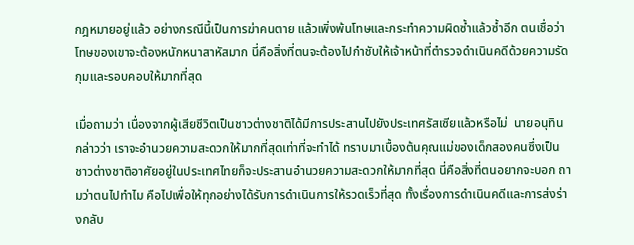กฎหมายอยู่แล้ว อย่างกรณีนี้เป็นการฆ่าคนตาย แล้วเพิ่งพ้นโทษและกระทำความผิดซ้ำแล้วซ้ำอีก ตนเชื่อว่าโทษของเขาจะต้องหนักหนาสาหัสมาก นี่คือสิ่งที่ตนจะต้องไปกำชับให้เจ้าหน้าที่ตำรวจดำเนินคดีด้วยความรัดกุมและรอบคอบให้มากที่สุด

เมื่อถามว่า เนื่องจากผู้เสียชีวิตเป็นชาวต่างชาติได้มีการประสานไปยังประเทศรัสเซียแล้วหรือไม่  นายอนุทิน กล่าวว่า เราจะอำนวยความสะดวกให้มากที่สุดเท่าที่จะทำได้ ทราบมาเบื้องต้นคุณแม่ของเด็กสองคนซึ่งเป็นชาวต่างชาติอาศัยอยู่ในประเทศไทยก็จะประสานอำนวยความสะดวกให้มากที่สุด นี่คือสิ่งที่ตนอยากจะบอก ถามว่าตนไปทำไม คือไปเพื่อให้ทุกอย่างได้รับการดำเนินการให้รวดเร็วที่สุด ทั้งเรื่องการดำเนินคดีและการส่งร่างกลับ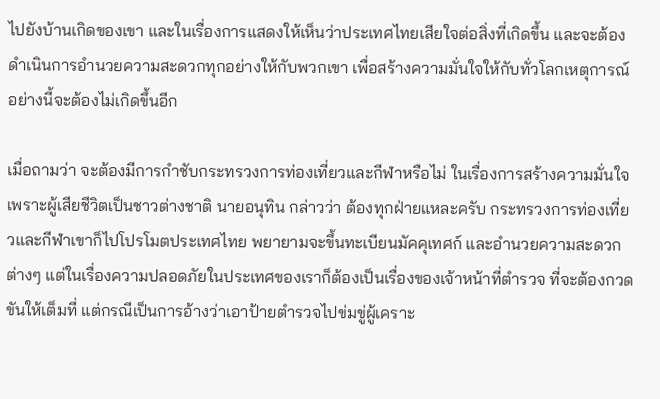ไปยังบ้านเกิดของเขา และในเรื่องการแสดงให้เห็นว่าประเทศไทยเสียใจต่อสิ่งที่เกิดขึ้น และจะต้องดำเนินการอำนวยความสะดวกทุกอย่างให้กับพวกเขา เพื่อสร้างความมั่นใจให้กับทั่วโลกเหตุการณ์อย่างนี้จะต้องไม่เกิดขึ้นอีก

เมื่อถามว่า จะต้องมีการกำชับกระทรวงการท่องเที่ยวและกีฬาหรือไม่ ในเรื่องการสร้างความมั่นใจเพราะผู้เสียชีวิตเป็นชาวต่างชาติ นายอนุทิน กล่าวว่า ต้องทุกฝ่ายแหละครับ กระทรวงการท่องเที่ยวและกีฬาเขาก็ไปโปรโมตประเทศไทย พยายามจะขึ้นทะเบียนมัคคุเทศก์ และอำนวยความสะดวกต่างๆ แต่ในเรื่องความปลอดภัยในประเทศของเราก็ต้องเป็นเรื่องของเจ้าหน้าที่ตำรวจ ที่จะต้องกวดขันให้เต็มที่ แต่กรณีเป็นการอ้างว่าเอาป้ายตำรวจไปข่มขู่ผู้เคราะ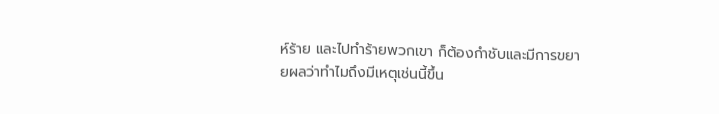ห์ร้าย และไปทำร้ายพวกเขา ก็ต้องกำชับและมีการขยายผลว่าทำไมถึงมีเหตุเช่นนี้ขึ้น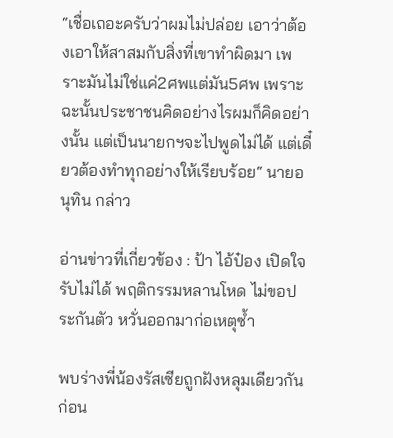“เชื่อเถอะครับว่าผมไม่ปล่อย เอาว่าต้องเอาให้สาสมกับสิ่งที่เขาทำผิดมา เพราะมันไม่ใช่แค่2ศพแต่มัน5ศพ เพราะฉะนั้นประชาชนคิดอย่างไรผมก็คิดอย่างนั้น แต่เป็นนายกฯจะไปพูดไม่ได้ แต่เดี๋ยวต้องทำทุกอย่างให้เรียบร้อย“ นายอนุทิน กล่าว

อ่านข่าวที่เกี่ยวข้อง : ป้า ไอ้ป๋อง เปิดใจ รับไม่ได้ พฤติกรรมหลานโหด ไม่ขอประกันตัว หวั่นออกมาก่อเหตุซ้ำ

พบร่างพี่น้องรัสเซียถูกฝังหลุมเดียวกัน ก่อน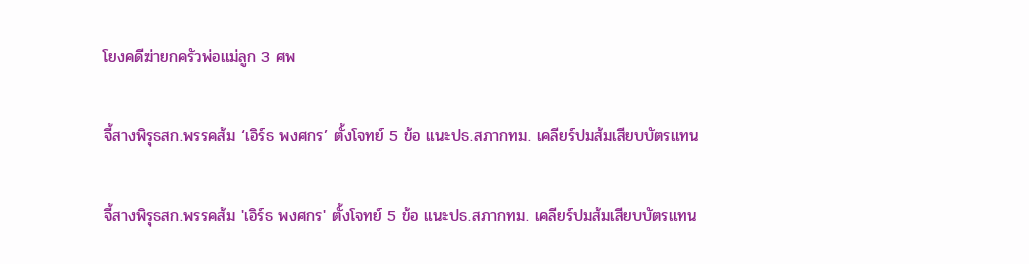โยงคดีฆ่ายกครัวพ่อแม่ลูก 3 ศพ

จี้สางพิรุธสก.พรรคส้ม ‘เอิร์ธ พงศกร’ ตั้งโจทย์ 5 ข้อ แนะปธ.สภากทม. เคลียร์ปมส้มเสียบบัตรแทน

จี้สางพิรุธสก.พรรคส้ม 'เอิร์ธ พงศกร' ตั้งโจทย์ 5 ข้อ แนะปธ.สภากทม. เคลียร์ปมส้มเสียบบัตรแทน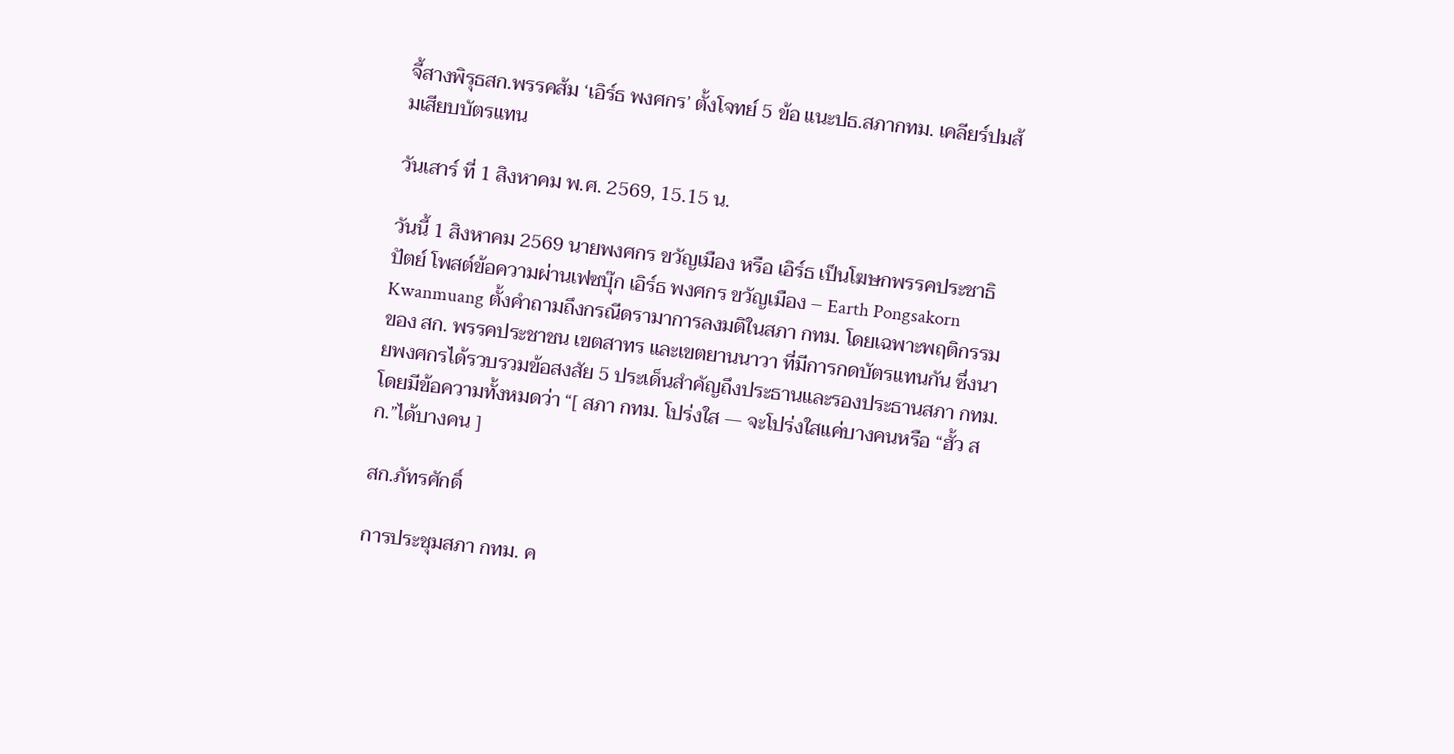จี้สางพิรุธสก.พรรคส้ม ‘เอิร์ธ พงศกร’ ตั้งโจทย์ 5 ข้อ แนะปธ.สภากทม. เคลียร์ปมส้มเสียบบัตรแทน

วันเสาร์ ที่ 1 สิงหาคม พ.ศ. 2569, 15.15 น.

วันนี้ 1 สิงหาคม 2569 นายพงศกร ขวัญเมือง หรือ เอิร์ธ เป็นโฆษกพรรคประชาธิปัตย์ โพสต์ข้อความผ่านเฟซบุ๊ก เอิร์ธ พงศกร ขวัญเมือง – Earth Pongsakorn Kwanmuang ตั้งคำถามถึงกรณีดรามาการลงมติในสภา กทม. โดยเฉพาะพฤติกรรมของ สก. พรรคประชาชน เขตสาทร และเขตยานนาวา ที่มีการกดบัตรแทนกัน ซึ่งนายพงศกรได้รวบรวมข้อสงสัย 5 ประเด็นสำคัญถึงประธานและรองประธานสภา กทม. โดยมีข้อความทั้งหมดว่า “[ สภา กทม. โปร่งใส — จะโปร่งใสแค่บางคนหรือ “ฮั้ว สก.”ได้บางคน ]

สก.ภัทรศักดิ์

การประชุมสภา กทม. ค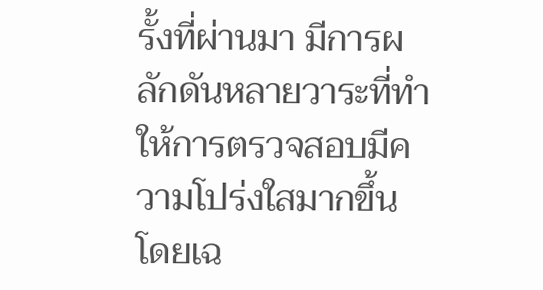รั้งที่ผ่านมา มีการผลักดันหลายวาระที่ทำให้การตรวจสอบมีความโปร่งใสมากขึ้น โดยเฉ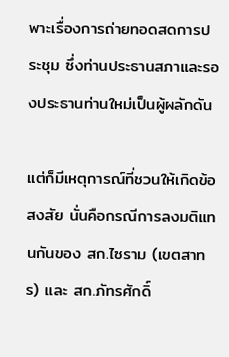พาะเรื่องการถ่ายทอดสดการประชุม ซึ่งท่านประธานสภาและรองประธานท่านใหม่เป็นผู้ผลักดัน

แต่ก็มีเหตุการณ์ที่ชวนให้เกิดข้อสงสัย นั่นคือกรณีการลงมติแทนกันของ สก.ไซราม (เขตสาทร) และ สก.ภัทรศักดิ์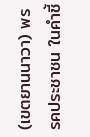(เขตยานนาวา) พรรคประชาชน ในคำชี้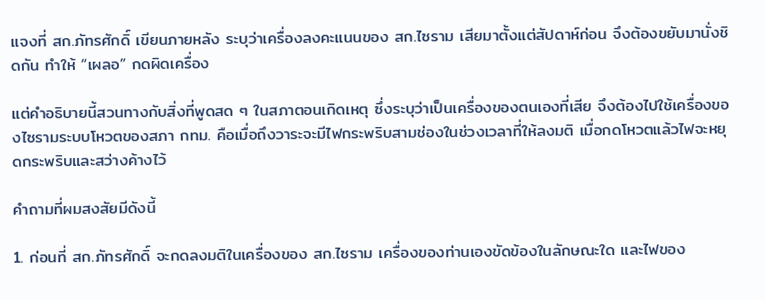แจงที่ สก.ภัทรศักดิ์ เขียนภายหลัง ระบุว่าเครื่องลงคะแนนของ สก.ไซราม เสียมาตั้งแต่สัปดาห์ก่อน จึงต้องขยับมานั่งชิดกัน ทำให้ “เผลอ” กดผิดเครื่อง

แต่คำอธิบายนี้สวนทางกับสิ่งที่พูดสด ๆ ในสภาตอนเกิดเหตุ ซึ่งระบุว่าเป็นเครื่องของตนเองที่เสีย จึงต้องไปใช้เครื่องของไซรามระบบโหวตของสภา กทม. คือเมื่อถึงวาระจะมีไฟกระพริบสามช่องในช่วงเวลาที่ให้ลงมติ เมื่อกดโหวตแล้วไฟจะหยุดกระพริบและสว่างค้างไว้

คำถามที่ผมสงสัยมีดังนี้

1. ก่อนที่ สก.ภัทรศักดิ์ จะกดลงมติในเครื่องของ สก.ไซราม เครื่องของท่านเองขัดข้องในลักษณะใด และไฟของ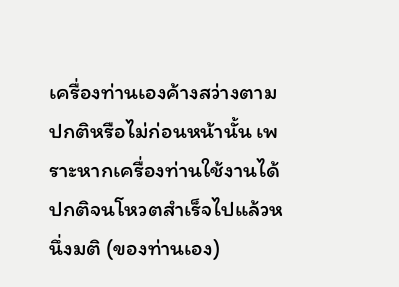เครื่องท่านเองค้างสว่างตามปกติหรือไม่ก่อนหน้านั้น เพราะหากเครื่องท่านใช้งานได้ปกติจนโหวตสำเร็จไปแล้วหนึ่งมติ (ของท่านเอง)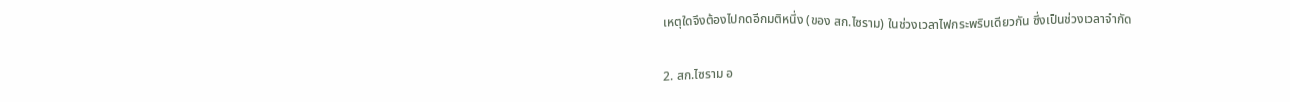เหตุใดจึงต้องไปกดอีกมติหนึ่ง (ของ สก.ไซราม) ในช่วงเวลาไฟกระพริบเดียวกัน ซึ่งเป็นช่วงเวลาจำกัด

2. สก.ไซราม อ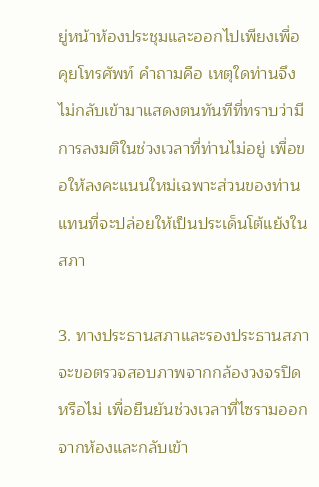ยู่หน้าห้องประชุมและออกไปเพียงเพื่อคุยโทรศัพท์ คำถามคือ เหตุใดท่านจึงไม่กลับเข้ามาแสดงตนทันทีที่ทราบว่ามีการลงมติในช่วงเวลาที่ท่านไม่อยู่ เพื่อขอให้ลงคะแนนใหม่เฉพาะส่วนของท่าน แทนที่จะปล่อยให้เป็นประเด็นโต้แย้งในสภา

3. ทางประธานสภาและรองประธานสภา จะขอตรวจสอบภาพจากกล้องวงจรปิดหรือไม่ เพื่อยืนยันช่วงเวลาที่ไซรามออกจากห้องและกลับเข้า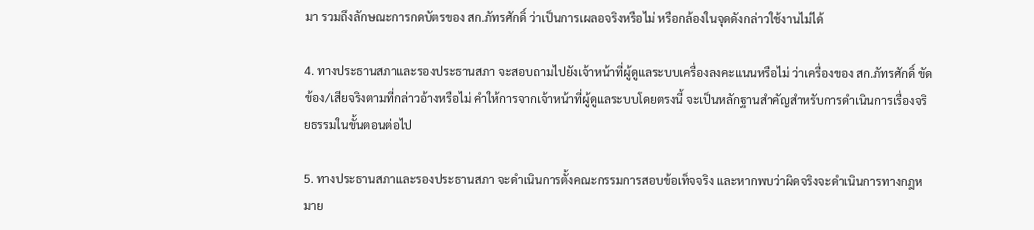มา รวมถึงลักษณะการกดบัตรของ สก.ภัทรศักดิ์ ว่าเป็นการเผลอจริงหรือไม่ หรือกล้องในจุดดังกล่าวใช้งานไม่ได้

4. ทางประธานสภาและรองประธานสภา จะสอบถามไปยังเจ้าหน้าที่ผู้ดูแลระบบเครื่องลงคะแนนหรือไม่ ว่าเครื่องของ สก.ภัทรศักดิ์ ขัดข้อง/เสียจริงตามที่กล่าวอ้างหรือไม่ คำให้การจากเจ้าหน้าที่ผู้ดูแลระบบโดยตรงนี้ จะเป็นหลักฐานสำคัญสำหรับการดำเนินการเรื่องจริยธรรมในขั้นตอนต่อไป

5. ทางประธานสภาและรองประธานสภา จะดำเนินการตั้งคณะกรรมการสอบข้อเท็จจริง และหากพบว่าผิดจริงจะดำเนินการทางกฎหมาย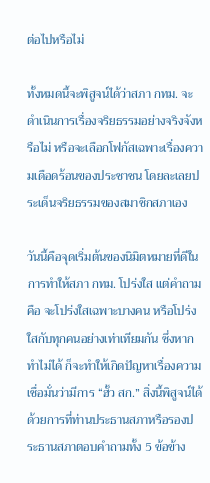ต่อไปหรือไม่

ทั้งหมดนี้จะพิสูจน์ได้ว่าสภา กทม. จะดำเนินการเรื่องจริยธรรมอย่างจริงจังหรือไม่ หรือจะเลือกโฟกัสเฉพาะเรื่องความเดือดร้อนของประชาชน โดยละเลยประเด็นจริยธรรมของสมาชิกสภาเอง

วันนี้คือจุดเริ่มต้นของนิมิตหมายที่ดีในการทำให้สภา กทม. โปร่งใส แต่คำถามคือ จะโปร่งใสเฉพาะบางคน หรือโปร่งใสกับทุกคนอย่างเท่าเทียมกัน ซึ่งหากทำไม่ได้ ก็จะทำให้เกิดปัญหาเรื่องความเชื่อมั่นว่ามีการ “ฮั้ว สก.” สิ่งนี้พิสูจน์ได้ด้วยการที่ท่านประธานสภาหรือรองประธานสภาตอบคำถามทั้ง 5 ข้อข้าง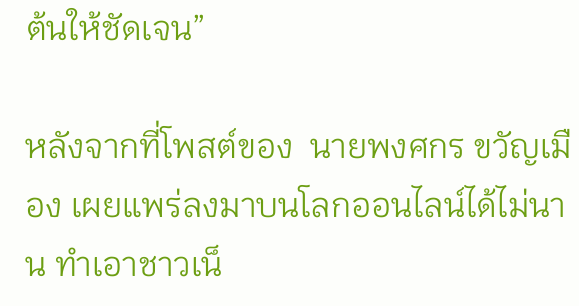ต้นให้ชัดเจน”

หลังจากที่โพสต์ของ  นายพงศกร ขวัญเมือง เผยแพร่ลงมาบนโลกออนไลน์ได้ไม่นาน ทำเอาชาวเน็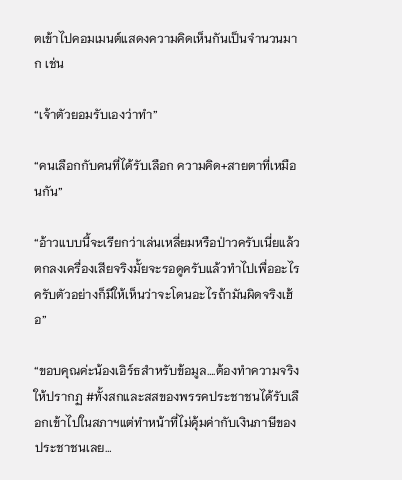ตเข้าไปคอมเมนต์แสดงความคิดเห็นกันเป็นจำนวนมาก เช่น

“เจ้าตัวยอมรับเองว่าทำ”

“คนเลือกกับคนที่ได้รับเลือก ความคิด+สายตาที่เหมือนกัน”

“อ้าวแบบนี้จะเรียกว่าเล่นเหลี่ยมหรือป่าวครับเนี่ยแล้วตกลงเครื่องเสียจริงมั้ยจะรอดูครับแล้วทำไปเพื่ออะไรครับตัวอย่างก็มีให้เห็นว่าจะโดนอะไรถ้ามันผิดจริงเฮ้อ”

“ขอบคุณค่ะน้องเอิร์ธสำหรับข้อมูล….ต้องทำความจริงให้ปรากฏ #ทั้งสกและสสของพรรคประชาชนได้รับเลือกเข้าไปในสภาฯแต่ทำหน้าที่ไม่คุ้มค่ากับเงินภาษีของประชาชนเลย…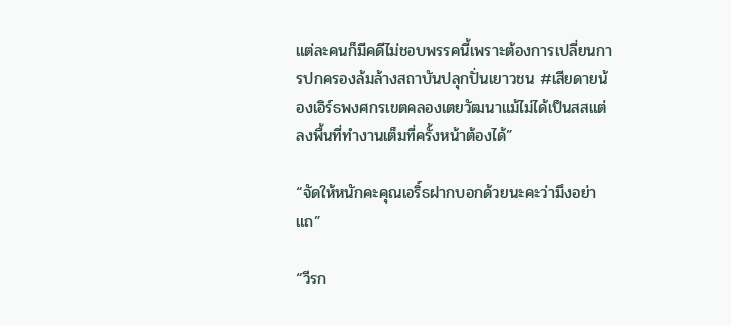แต่ละคนก็มีคดีไม่ชอบพรรคนี้เพราะต้องการเปลี่ยนการปกครองล้มล้างสถาบันปลุกปั่นเยาวชน #เสียดายน้องเอิร์ธพงศกรเขตคลองเตยวัฒนาแม้ไม่ได้เป็นสสแต่ลงพื้นที่ทำงานเต็มที่ครั้งหน้าต้องได้”

“จัดให้หนักคะคุณเอริ์ธฝากบอกด้วยนะคะว่ามึงอย่าแถ”

“วีรก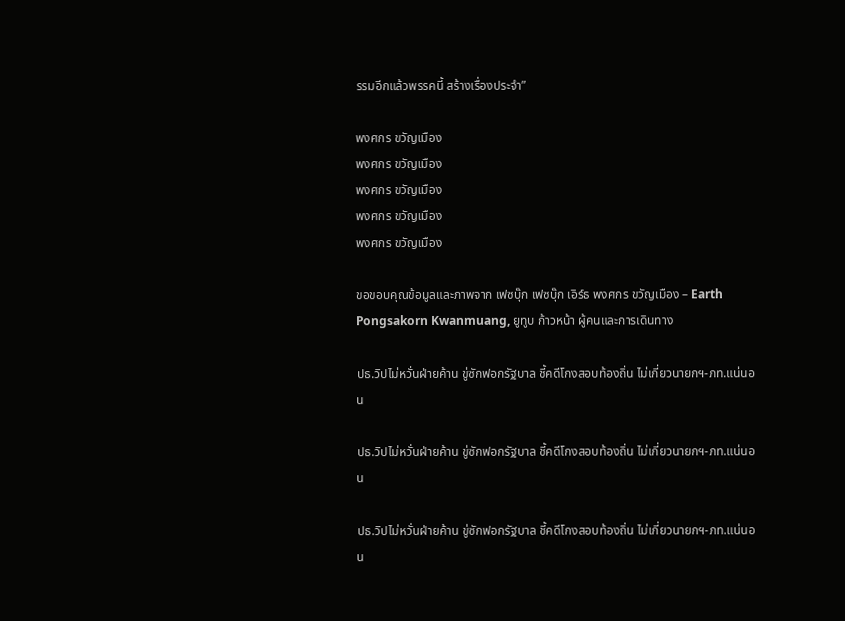รรมอีกแล้วพรรคนี้ สร้างเรื่องประจำ”

พงศกร ขวัญเมือง
พงศกร ขวัญเมือง
พงศกร ขวัญเมือง
พงศกร ขวัญเมือง
พงศกร ขวัญเมือง

ขอขอบคุณข้อมูลและภาพจาก เฟซบุ๊ก เฟซบุ๊ก เอิร์ธ พงศกร ขวัญเมือง – Earth Pongsakorn Kwanmuang, ยูทูบ ก้าวหน้า ผู้คนและการเดินทาง

ปธ.วิปไม่หวั่นฝ่ายค้าน ขู่ซักฟอกรัฐบาล ชี้คดีโกงสอบท้องถิ่น ไม่เกี่ยวนายกฯ-ภท.แน่นอน

ปธ.วิปไม่หวั่นฝ่ายค้าน ขู่ซักฟอกรัฐบาล ชี้คดีโกงสอบท้องถิ่น ไม่เกี่ยวนายกฯ-ภท.แน่นอน

ปธ.วิปไม่หวั่นฝ่ายค้าน ขู่ซักฟอกรัฐบาล ชี้คดีโกงสอบท้องถิ่น ไม่เกี่ยวนายกฯ-ภท.แน่นอน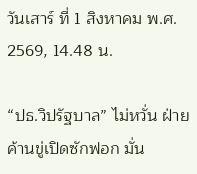วันเสาร์ ที่ 1 สิงหาคม พ.ศ. 2569, 14.48 น.

“ปธ.วิปรัฐบาล” ไม่หวั่น ฝ่ายค้านขู่เปิดซักฟอก มั่น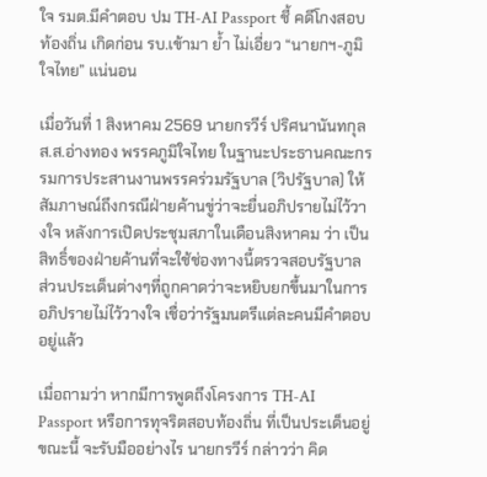ใจ รมต.มีคำตอบ ปม TH-AI Passport ชี้ คดีโกงสอบท้องถิ่น เกิดก่อน รบ.เข้ามา ยํ้า ไม่เอี่ยว “นายกฯ-ภูมิใจไทย” แน่นอน

เมื่อวันที่ 1 สิงหาคม 2569 นายกรวีร์ ปริศนานันทกุล ส.ส.อ่างทอง พรรคภูมิใจไทย ในฐานะประธานคณะกรรมการประสานงานพรรคร่วมรัฐบาล (วิปรัฐบาล) ให้สัมภาษณ์ถึงกรณีฝ่ายค้านขู่ว่าจะยื่นอภิปรายไม่ไว้วางใจ หลังการเปิดประชุมสภาในเดือนสิงหาคม ว่า เป็นสิทธิ์ของฝ่ายค้านที่จะใช้ช่องทางนี้ตรวจสอบรัฐบาล ส่วนประเด็นต่างๆที่ถูกคาดว่าจะหยิบยกขึ้นมาในการอภิปรายไม่ไว้วางใจ เชื่อว่ารัฐมนตรีแต่ละคนมีคำตอบอยู่แล้ว

เมื่อถามว่า หากมีการพูดถึงโครงการ TH-AI Passport หรือการทุจริตสอบท้องถิ่น ที่เป็นประเด็นอยู่ขณะนี้ จะรับมืออย่างไร นายกรวีร์ กล่าวว่า คิด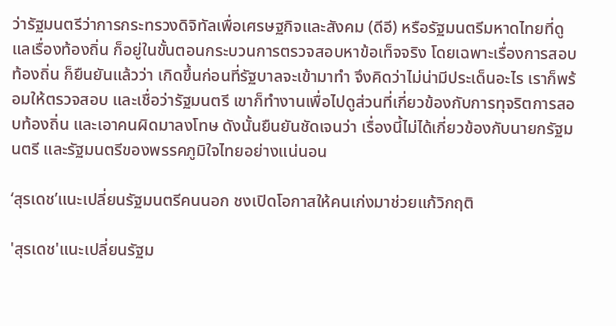ว่ารัฐมนตรีว่าการกระทรวงดิจิทัลเพื่อเศรษฐกิจและสังคม (ดีอี) หรือรัฐมนตรีมหาดไทยที่ดูแลเรื่องท้องถิ่น ก็อยู่ในขั้นตอนกระบวนการตรวจสอบหาข้อเท็จจริง โดยเฉพาะเรื่องการสอบท้องถิ่น ก็ยืนยันแล้วว่า เกิดขึ้นก่อนที่รัฐบาลจะเข้ามาทำ จึงคิดว่าไม่น่ามีประเด็นอะไร เราก็พร้อมให้ตรวจสอบ และเชื่อว่ารัฐมนตรี เขาก็ทำงานเพื่อไปดูส่วนที่เกี่ยวข้องกับการทุจริตการสอบท้องถิ่น และเอาคนผิดมาลงโทษ ดังนั้นยืนยันชัดเจนว่า เรื่องนี้ไม่ได้เกี่ยวข้องกับนายกรัฐมนตรี และรัฐมนตรีของพรรคภูมิใจไทยอย่างแน่นอน

‘สุรเดช’แนะเปลี่ยนรัฐมนตรีคนนอก ชงเปิดโอกาสให้คนเก่งมาช่วยแก้วิกฤติ

'สุรเดช'แนะเปลี่ยนรัฐม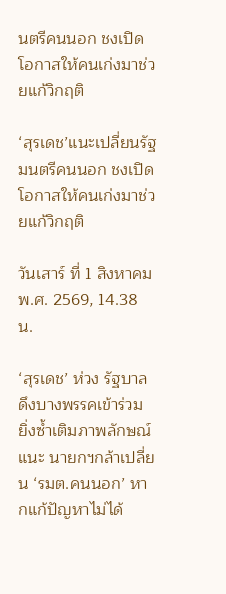นตรีคนนอก ชงเปิดโอกาสให้คนเก่งมาช่วยแก้วิกฤติ

‘สุรเดช’แนะเปลี่ยนรัฐมนตรีคนนอก ชงเปิดโอกาสให้คนเก่งมาช่วยแก้วิกฤติ

วันเสาร์ ที่ 1 สิงหาคม พ.ศ. 2569, 14.38 น.

‘สุรเดช’ ห่วง รัฐบาลดึงบางพรรคเข้าร่วม ยิ่งซ้ำเติมภาพลักษณ์ แนะ นายกฯกล้าเปลี่ยน ‘รมต.คนนอก’ หากแก้ปัญหาไม่ได้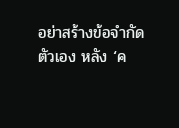อย่าสร้างข้อจำกัดตัวเอง หลัง ‘ค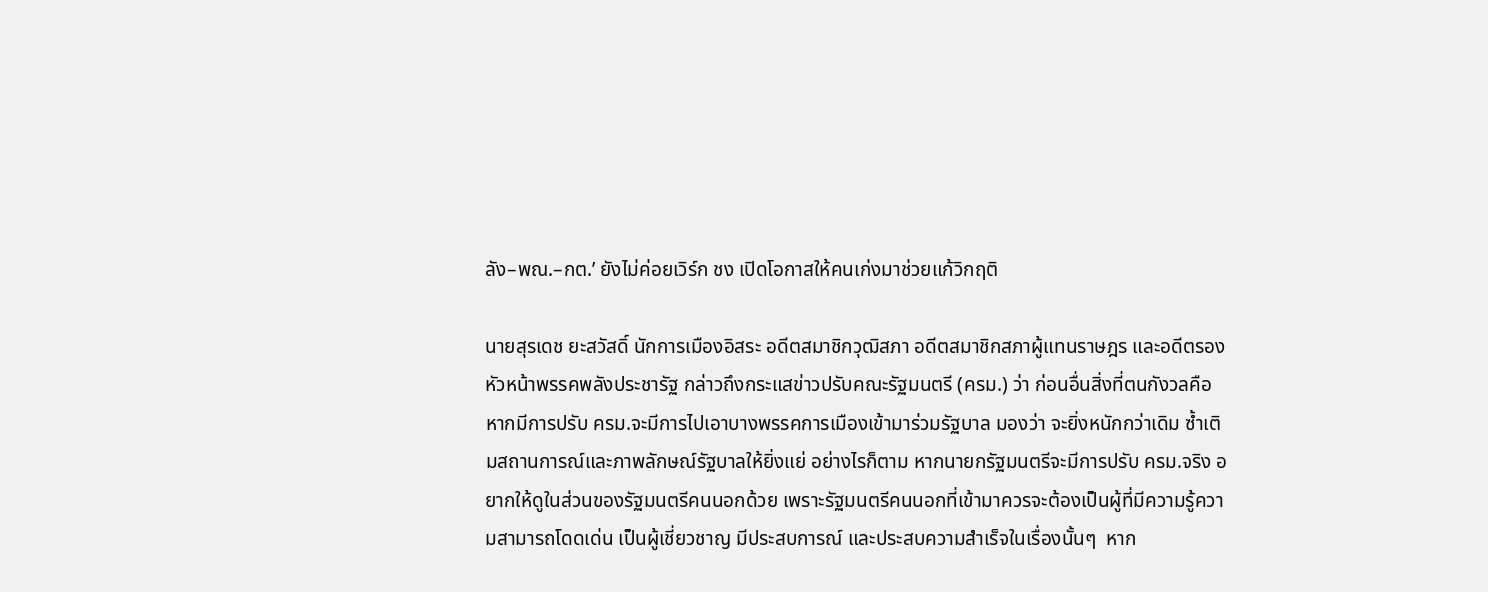ลัง–พณ.–กต.’ ยังไม่ค่อยเวิร์ก ชง เปิดโอกาสให้คนเก่งมาช่วยแก้วิกฤติ

นายสุรเดช ยะสวัสดิ์ นักการเมืองอิสระ อดีตสมาชิกวุฒิสภา อดีตสมาชิกสภาผู้แทนราษฎร และอดีตรองหัวหน้าพรรคพลังประชารัฐ กล่าวถึงกระแสข่าวปรับคณะรัฐมนตรี (ครม.) ว่า ก่อนอื่นสิ่งที่ตนกังวลคือ หากมีการปรับ ครม.จะมีการไปเอาบางพรรคการเมืองเข้ามาร่วมรัฐบาล มองว่า จะยิ่งหนักกว่าเดิม ซ้ำเติมสถานการณ์และภาพลักษณ์รัฐบาลให้ยิ่งแย่ อย่างไรก็ตาม หากนายกรัฐมนตรีจะมีการปรับ ครม.จริง อยากให้ดูในส่วนของรัฐมนตรีคนนอกด้วย เพราะรัฐมนตรีคนนอกที่เข้ามาควรจะต้องเป็นผู้ที่มีความรู้ความสามารถโดดเด่น เป็นผู้เชี่ยวชาญ มีประสบการณ์ และประสบความสำเร็จในเรื่องนั้นๆ  หาก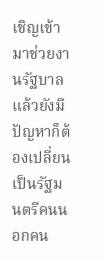เชิญเข้ามาช่วยงานรัฐบาลแล้วยังมีปัญหาก็ต้องเปลี่ยนเป็นรัฐมนตรีคนนอกคน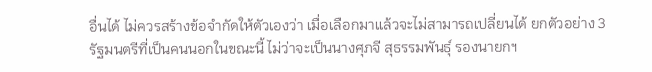อื่นได้ ไม่ควรสร้างข้อจำกัดให้ตัวเองว่า เมื่อเลือกมาแล้วจะไม่สามารถเปลี่ยนได้ ยกตัวอย่าง 3 รัฐมนตรีที่เป็นคนนอกในขณะนี้ ไม่ว่าจะเป็นนางศุภจี สุธรรมพันธุ์ รองนายกฯ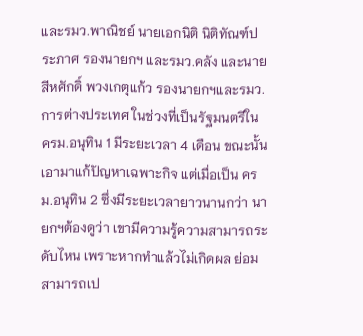และรมว.พาณิชย์ นายเอกนิติ นิติทัณฑ์ประภาศ รองนายกฯ และรมว.คลัง และนายสีหศักดิ์ พวงเกตุแก้ว รองนายกฯและรมว.การต่างประเทศ ในช่วงที่เป็นรัฐมนตรีใน ครม.อนุทิน 1 มีระยะเวลา 4 เดือน ขณะนั้นเอามาแก้ปัญหาเฉพาะกิจ แต่เมื่อเป็น ครม.อนุทิน 2 ซึ่งมีระยะเวลายาวนานกว่า นายกฯต้องดูว่า เขามีความรู้ความสามารถระดับไหน เพราะหากทำแล้วไม่เกิดผล ย่อมสามารถเป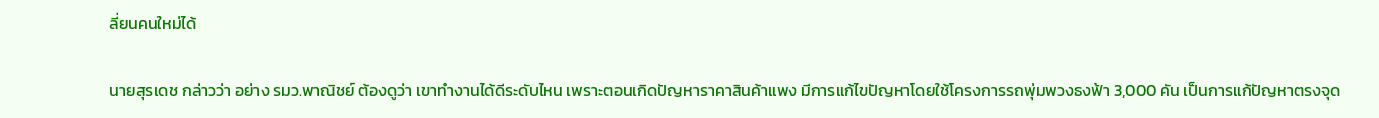ลี่ยนคนใหม่ได้

นายสุรเดช กล่าวว่า อย่าง รมว.พาณิชย์ ต้องดูว่า เขาทำงานได้ดีระดับไหน เพราะตอนเกิดปัญหาราคาสินค้าแพง มีการแก้ไขปัญหาโดยใช้โครงการรถพุ่มพวงธงฟ้า 3,000 คัน เป็นการแก้ปัญหาตรงจุด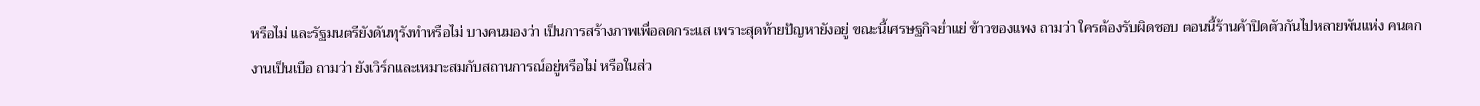หรือไม่ และรัฐมนตรียังดันทุรังทำหรือไม่ บางคนมองว่า เป็นการสร้างภาพเพื่อลดกระแส เพราะสุดท้ายปัญหายังอยู่ ขณะนี้เศรษฐกิจย่ำแย่ ข้าวของแพง ถามว่า ใครต้องรับผิดชอบ ตอนนี้ร้านค้าปิดตัวกันไปหลายพันแห่ง คนตกงานเป็นเบือ ถามว่า ยังเวิร์กและเหมาะสมกับสถานการณ์อยู่หรือไม่ หรือในส่ว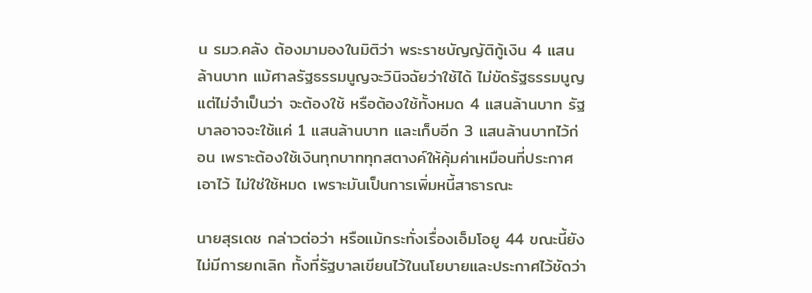น รมว.คลัง ต้องมามองในมิติว่า พระราชบัญญัติกู้เงิน 4 แสนล้านบาท แม้ศาลรัฐธรรมนูญจะวินิจฉัยว่าใช้ได้ ไม่ขัดรัฐธรรมนูญ แต่ไม่จำเป็นว่า จะต้องใช้ หรือต้องใช้ทั้งหมด 4 แสนล้านบาท รัฐบาลอาจจะใช้แค่ 1 แสนล้านบาท และเก็บอีก 3 แสนล้านบาทไว้ก่อน เพราะต้องใช้เงินทุกบาททุกสตางค์ให้คุ้มค่าเหมือนที่ประกาศเอาไว้ ไม่ใช่ใช้หมด เพราะมันเป็นการเพิ่มหนี้สาธารณะ

นายสุรเดช กล่าวต่อว่า หรือแม้กระทั่งเรื่องเอ็มโอยู 44 ขณะนี้ยังไม่มีการยกเลิก ทั้งที่รัฐบาลเขียนไว้ในนโยบายและประกาศไว้ชัดว่า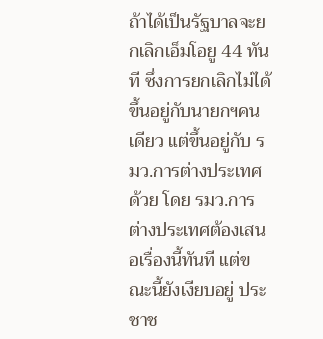ถ้าได้เป็นรัฐบาลจะยกเลิกเอ็มโอยู 44 ทันที ซึ่งการยกเลิกไม่ได้ขึ้นอยู่กับนายกฯคนเดียว แต่ขึ้นอยู่กับ รมว.การต่างประเทศด้วย โดย รมว.การต่างประเทศต้องเสนอเรื่องนี้ทันที แต่ขณะนี้ยังเงียบอยู่ ประชาช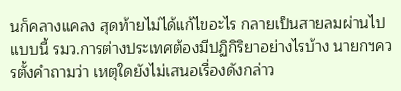นก็คลางแคลง สุดท้ายไม่ได้แก้ไขอะไร กลายเป็นสายลมผ่านไป แบบนี้ รมว.การต่างประเทศต้องมีปฏิกิริยาอย่างไรบ้าง นายกฯควรตั้งคำถามว่า เหตุใดยังไม่เสนอเรื่องดังกล่าว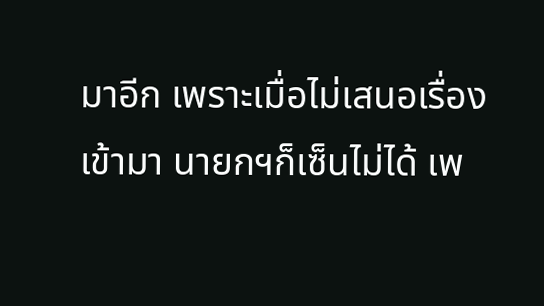มาอีก เพราะเมื่อไม่เสนอเรื่องเข้ามา นายกฯก็เซ็นไม่ได้ เพ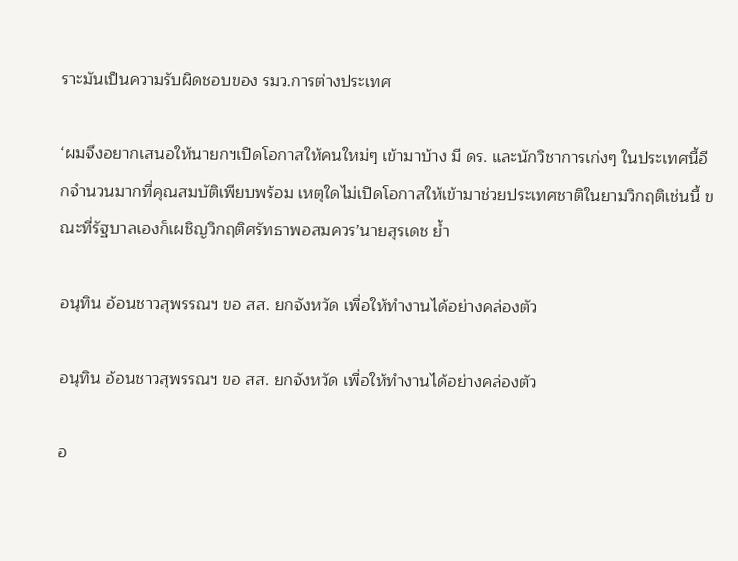ราะมันเป็นความรับผิดชอบของ รมว.การต่างประเทศ

‘ผมจึงอยากเสนอให้นายกฯเปิดโอกาสให้คนใหม่ๆ เข้ามาบ้าง มี ดร. และนักวิชาการเก่งๆ ในประเทศนี้อีกจำนวนมากที่คุณสมบัติเพียบพร้อม เหตุใดไม่เปิดโอกาสให้เข้ามาช่วยประเทศชาติในยามวิกฤติเช่นนี้ ขณะที่รัฐบาลเองก็เผชิญวิกฤติศรัทธาพอสมควร’นายสุรเดช ย้ำ

อนุทิน อ้อนชาวสุพรรณฯ ขอ สส. ยกจังหวัด เพื่อให้ทำงานได้อย่างคล่องตัว

อนุทิน อ้อนชาวสุพรรณฯ ขอ สส. ยกจังหวัด เพื่อให้ทำงานได้อย่างคล่องตัว

อ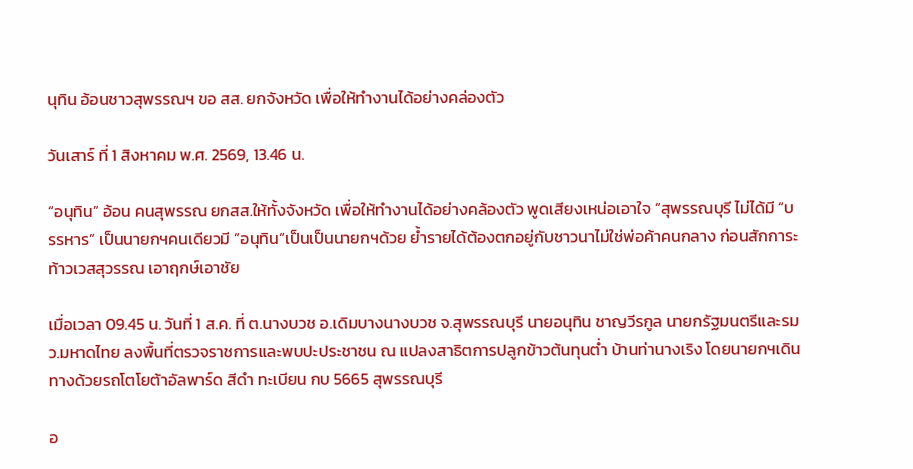นุทิน อ้อนชาวสุพรรณฯ ขอ สส. ยกจังหวัด เพื่อให้ทำงานได้อย่างคล่องตัว

วันเสาร์ ที่ 1 สิงหาคม พ.ศ. 2569, 13.46 น.

“อนุทิน” อ้อน คนสุพรรณ ยกสส.ให้ทั้งจังหวัด เพื่อให้ทำงานได้อย่างคล้องตัว พูดเสียงเหน่อเอาใจ “สุพรรณบุรี ไม่ได้มี “บรรหาร” เป็นนายกฯคนเดียวมี ”อนุทิน“เป็นเป็นนายกฯด้วย ย้ำรายได้ต้องตกอยู่กับชาวนาไม่ใช่พ่อค้าคนกลาง ก่อนสักการะท้าวเวสสุวรรณ เอาฤกษ์เอาชัย

เมื่อเวลา 09.45 น. วันที่ 1 ส.ค. ที่ ต.นางบวช อ.เดิมบางนางบวช จ.สุพรรณบุรี นายอนุทิน ชาญวีรกูล นายกรัฐมนตรีและรมว.มหาดไทย ลงพื้นที่ตรวจราชการและพบปะประชาชน ณ แปลงสาธิตการปลูกข้าวต้นทุนต่ำ บ้านท่านางเริง โดยนายกฯเดินทางด้วยรถโตโยต้าอัลพาร์ด สีดำ ทะเบียน กบ 5665 สุพรรณบุรี

อ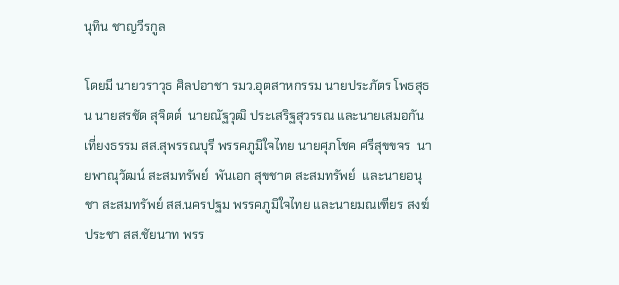นุทิน ชาญวีรกูล

โดยมี นายวราวุธ ศิลปอาชา รมว.อุตสาหกรรม นายประภัตร โพธสุธน นายสรชัด สุจิตต์  นายณัฐวุฒิ ประเสริฐสุวรรณ และนายเสมอกัน เที่ยงธรรม สส.สุพรรณบุรี พรรคภูมิใจไทย นายศุภโชค ศรีสุขขจร  นายพาณุวัฒน์ สะสมทรัพย์  พันเอก สุขชาต สะสมทรัพย์  และนายอนุชา สะสมทรัพย์ สส.นครปฐม พรรคภูมิใจไทย และนายมณเฑียร สงฆ์ประชา สส.ชัยนาท พรร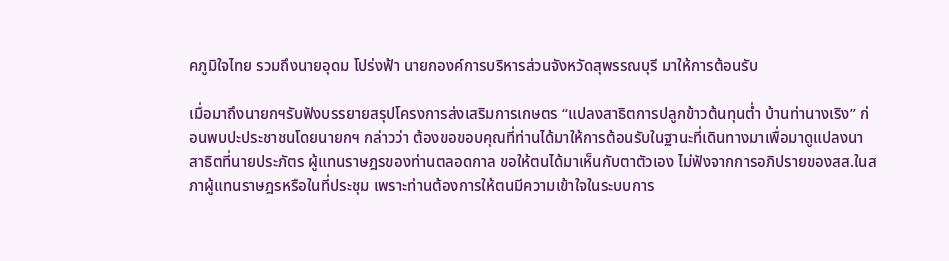คภูมิใจไทย รวมถึงนายอุดม โปร่งฟ้า นายกองค์การบริหารส่วนจังหวัดสุพรรณบุรี มาให้การต้อนรับ

เมื่อมาถึงนายกฯรับฟังบรรยายสรุปโครงการส่งเสริมการเกษตร “แปลงสาธิตการปลูกข้าวต้นทุนต่ำ บ้านท่านางเริง” ก่อนพบปะประชาชนโดยนายกฯ กล่าวว่า ต้องขอขอบคุณที่ท่านได้มาให้การต้อนรับในฐานะที่เดินทางมาเพื่อมาดูแปลงนาสาธิตที่นายประภัตร ผู้แทนราษฎรของท่านตลอดกาล ขอให้ตนได้มาเห็นกับตาตัวเอง ไม่ฟังจากการอภิปรายของสส.ในสภาผู้แทนราษฎรหรือในที่ประชุม เพราะท่านต้องการให้ตนมีความเข้าใจในระบบการ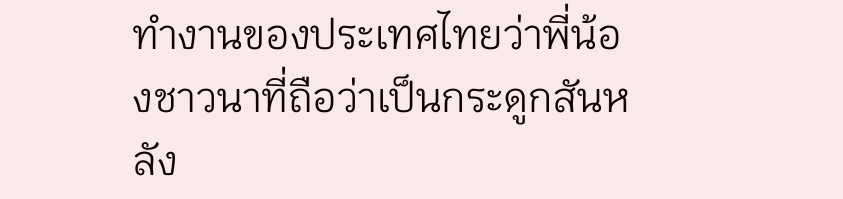ทำงานของประเทศไทยว่าพี่น้องชาวนาที่ถือว่าเป็นกระดูกสันหลัง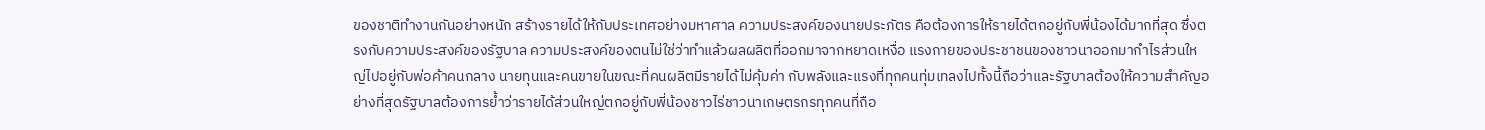ของชาติทำงานกันอย่างหนัก สร้างรายได้ให้กับประเทศอย่างมหาศาล ความประสงค์ของนายประภัตร คือต้องการให้รายได้ตกอยู่กับพี่น้องได้มากที่สุด ซึ่งตรงกับความประสงค์ของรัฐบาล ความประสงค์ของตนไม่ใช่ว่าทำแล้วผลผลิตที่ออกมาจากหยาดเหงื่อ แรงกายของประชาชนของชาวนาออกมากำไรส่วนใหญ่ไปอยู่กับพ่อค้าคนกลาง นายทุนและคนขายในขณะที่คนผลิตมีรายได้ไม่คุ้มค่า กับพลังและแรงที่ทุกคนทุ่มเทลงไปทั้งนี้ถือว่าและรัฐบาลต้องให้ความสำคัญอย่างที่สุดรัฐบาลต้องการย้ำว่ารายได้ส่วนใหญ่ตกอยู่กับพี่น้องชาวไร่ชาวนาเกษตรกรทุกคนที่ถือ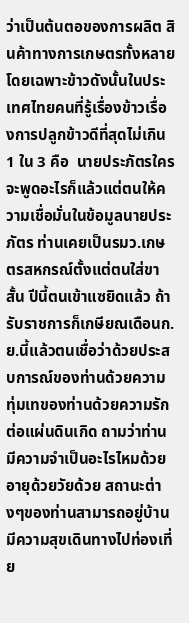ว่าเป็นต้นตอของการผลิต สินค้าทางการเกษตรทั้งหลายโดยเฉพาะข้าวดังนั้นในประเทศไทยคนที่รู้เรื่องข้าวเรื่องการปลูกข้าวดีที่สุดไม่เกิน 1 ใน 3 คือ  นายประภัตรใครจะพูดอะไรก็แล้วแต่ตนให้ความเชื่อมั่นในข้อมูลนายประภัตร ท่านเคยเป็นรมว.เกษตรสหกรณ์ตั้งแต่ตนใส่ขาสั้น ปีนี้ตนเข้าแซยิดแล้ว ถ้ารับราชการก็เกษียณเดือนก.ย.นี้แล้วตนเชื่อว่าด้วยประสบการณ์ของท่านด้วยความทุ่มเทของท่านด้วยความรักต่อแผ่นดินเกิด ถามว่าท่านมีความจำเป็นอะไรไหมด้วยอายุด้วยวัยด้วย สถานะต่างๆของท่านสามารถอยู่บ้านมีความสุขเดินทางไปท่องเที่ย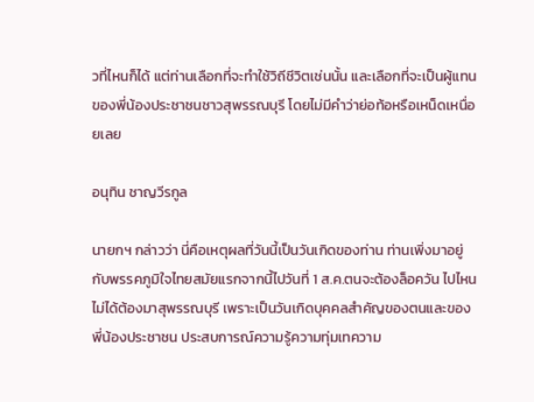วที่ไหนก็ได้ แต่ท่านเลือกที่จะทำใช้วิถีชีวิตเช่นนั้น และเลือกที่จะเป็นผู้แทนของพี่น้องประชาชนชาวสุพรรณบุรี โดยไม่มีคำว่าย่อท้อหรือเหน็ดเหนื่อยเลย

อนุทิน ชาญวีรกูล

นายกฯ กล่าวว่า นี่คือเหตุผลที่วันนี้เป็นวันเกิดของท่าน ท่านเพิ่งมาอยู่กับพรรคภูมิใจไทยสมัยแรกจากนี้ไปวันที่ 1 ส.ค.ตนจะต้องล็อควัน ไปไหนไม่ได้ต้องมาสุพรรณบุรี เพราะเป็นวันเกิดบุคคลสำคัญของตนและของพี่น้องประชาชน ประสบการณ์ความรู้ความทุ่มเทความ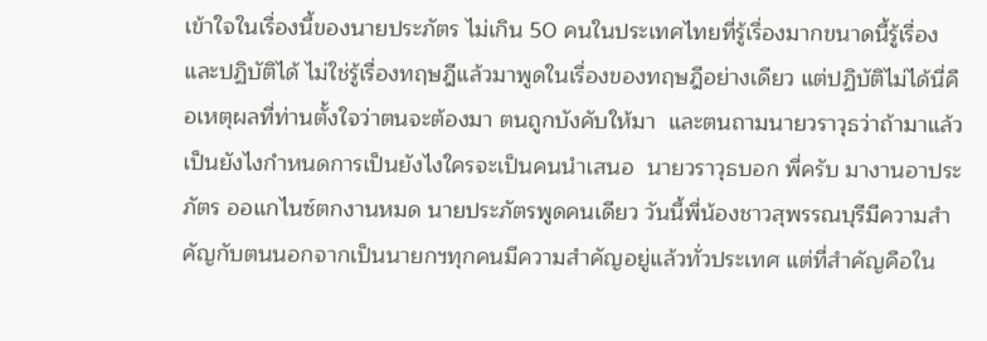เข้าใจในเรื่องนี้ของนายประภัตร ไม่เกิน 50 คนในประเทศไทยที่รู้เรื่องมากขนาดนี้รู้เรื่องและปฏิบัติได้ ไม่ใช่รู้เรื่องทฤษฎีแล้วมาพูดในเรื่องของทฤษฎีอย่างเดียว แต่ปฏิบัติไม่ได้นี่คือเหตุผลที่ท่านตั้งใจว่าตนจะต้องมา ตนถูกบังคับให้มา  และตนถามนายวราวุธว่าถ้ามาแล้วเป็นยังไงกำหนดการเป็นยังไงใครจะเป็นคนนำเสนอ  นายวราวุธบอก พี่ครับ มางานอาประภัตร ออแกไนซ์ตกงานหมด นายประภัตรพูดคนเดียว วันนี้พี่น้องชาวสุพรรณบุรีมีความสำคัญกับตนนอกจากเป็นนายกฯทุกคนมีความสำคัญอยู่แล้วทั่วประเทศ แต่ที่สำคัญคือใน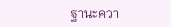ฐานะควา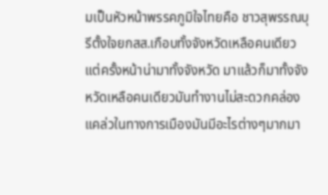มเป็นหัวหน้าพรรคภูมิใจไทยคือ ชาวสุพรรณบุรีตั้งใจยกสส.เกือบทั้งจังหวัดเหลือคนเดียว แต่ครั้งหน้าน่ามาทั้งจังหวัด มาแล้วก็มาทั้งจังหวัดเหลือคนเดียวมันทำงานไม่สะดวกคล่องแคล่วในทางการเมืองมันมีอะไรต่างๆมากมา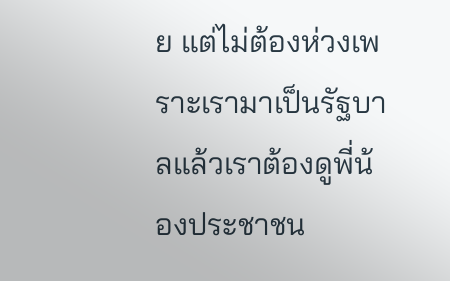ย แต่ไม่ต้องห่วงเพราะเรามาเป็นรัฐบาลแล้วเราต้องดูพี่น้องประชาชน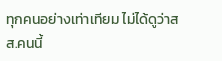ทุกคนอย่างเท่าเทียม ไม่ได้ดูว่าสส.คนนี้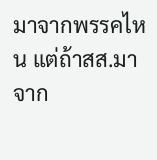มาจากพรรคไหน แต่ถ้าสส.มาจาก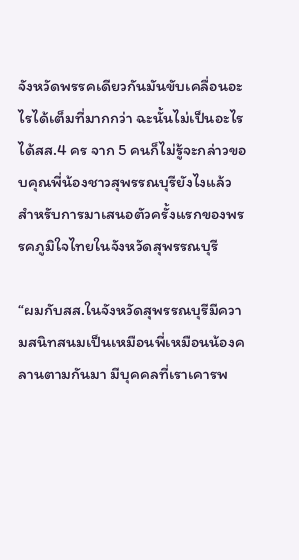จังหวัดพรรคเดียวกันมันขับเคลื่อนอะไรได้เต็มที่มากกว่า ฉะนั้นไม่เป็นอะไรได้สส.4 คร จาก 5 คนก็ไม่รู้จะกล่าวขอบคุณพี่น้องชาวสุพรรณบุรียังไงแล้วสำหรับการมาเสนอตัวครั้งแรกของพรรคภูมิใจไทยในจังหวัดสุพรรณบุรี

“ผมกับสส.ในจังหวัดสุพรรณบุรีมีความสนิทสนมเป็นเหมือนพี่เหมือนน้องคลานตามกันมา มีบุคคลที่เราเคารพ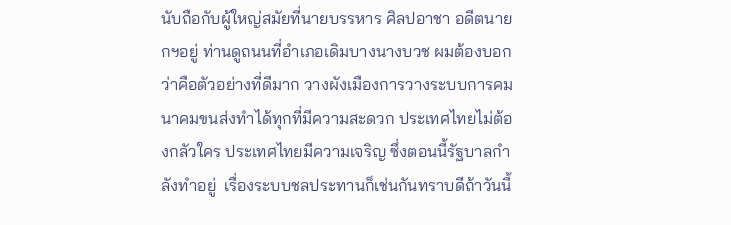นับถือกับผู้ใหญ่สมัยที่นายบรรหาร ศิลปอาชา อดีตนายกฯอยู่ ท่านดูถนนที่อำเภอเดิมบางนางบวช ผมต้องบอกว่าคือตัวอย่างที่ดีมาก วางผังเมืองการวางระบบการคมนาคมขนส่งทำได้ทุกที่มีความสะดวก ประเทศไทยไม่ต้องกลัวใคร ประเทศไทยมีความเจริญ ซึ่งตอนนี้รัฐบาลกำลังทำอยู่  เรื่องระบบชลประทานก็เช่นกันทราบดีถ้าวันนี้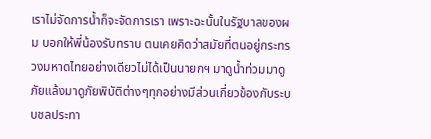เราไม่จัดการน้ำก็จะจัดการเรา เพราะฉะนั้นในรัฐบาลของผม บอกให้พี่น้องรับทราบ ตนเคยคิดว่าสมัยที่ตนอยู่กระทรวงมหาดไทยอย่างเดียวไม่ได้เป็นนายกฯ มาดูน้ำท่วมมาดูภัยแล้งมาดูภัยพิบัติต่างๆทุกอย่างมีส่วนเกี่ยวข้องกับระบบชลประทา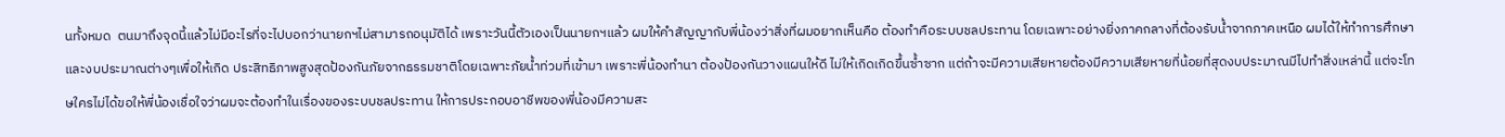นทั้งหมด  ตนมาถึงจุดนี้แล้วไม่มีอะไรที่จะไปบอกว่านายกฯไม่สามารถอนุมัติได้ เพราะวันนี้ตัวเองเป็นนายกฯแล้ว ผมให้คำสัญญากับพี่น้องว่าสิ่งที่ผมอยากเห็นคือ ต้องทำคือระบบชลประทาน โดยเฉพาะอย่างยิ่งภาคกลางที่ต้องรับน้ำจากภาคเหนือ ผมได้ให้ทำการศึกษาและงบประมาณต่างๆเพื่อให้เกิด ประสิทธิภาพสูงสุดป้องกันภัยจากธรรมชาติโดยเฉพาะภัยน้ำท่วมที่เข้ามา เพราะพี่น้องทำนา ต้องป้องกันวางแผนให้ดี ไม่ให้เกิดเกิดขึ้นซ้ำซาก แต่ถ้าจะมีความเสียหายต้องมีความเสียหายที่น้อยที่สุดงบประมาณมีไปทำสิ่งเหล่านี้ แต่จะโทษใครไม่ได้ขอให้พี่น้องเชื่อใจว่าผมจะต้องทำในเรื่องของระบบชลประทาน ให้การประกอบอาชีพของพี่น้องมีความสะ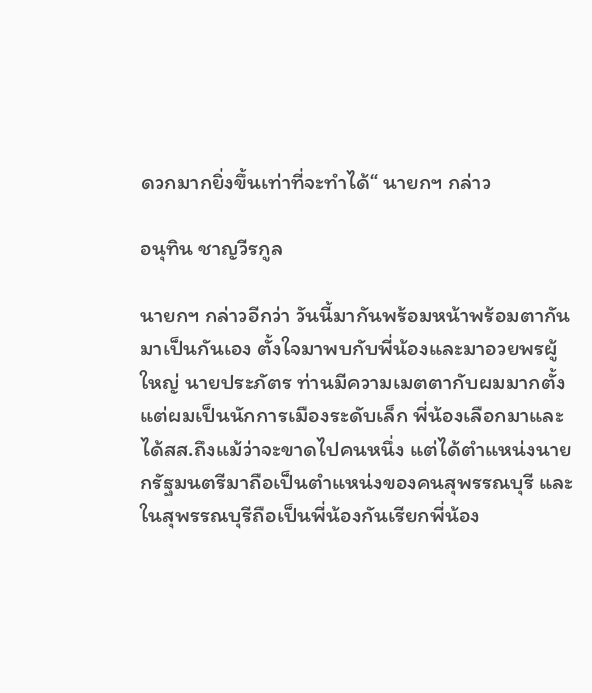ดวกมากยิ่งขึ้นเท่าที่จะทำได้“ นายกฯ กล่าว

อนุทิน ชาญวีรกูล

นายกฯ กล่าวอีกว่า วันนี้มากันพร้อมหน้าพร้อมตากันมาเป็นกันเอง ตั้งใจมาพบกับพี่น้องและมาอวยพรผู้ใหญ่ นายประภัตร ท่านมีความเมตตากับผมมากตั้งแต่ผมเป็นนักการเมืองระดับเล็ก พี่น้องเลือกมาและได้สส.ถึงแม้ว่าจะขาดไปคนหนึ่ง แต่ได้ตำแหน่งนายกรัฐมนตรีมาถือเป็นตำแหน่งของคนสุพรรณบุรี และในสุพรรณบุรีถือเป็นพี่น้องกันเรียกพี่น้อง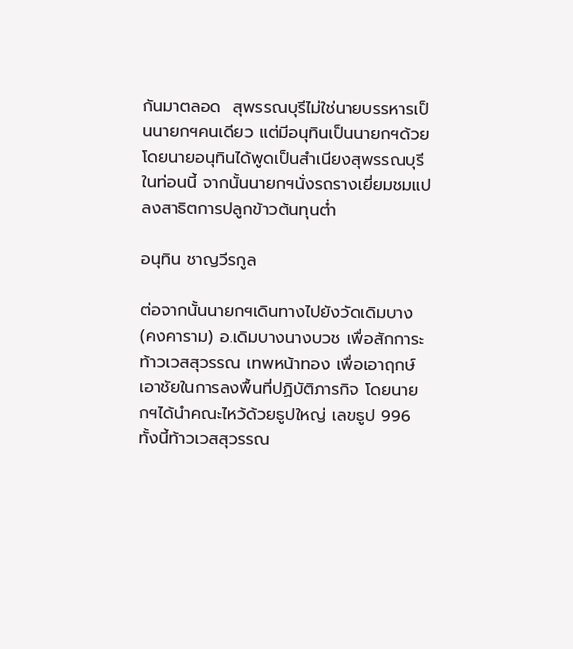กันมาตลอด  สุพรรณบุรีไม่ใช่นายบรรหารเป็นนายกฯคนเดียว แต่มีอนุทินเป็นนายกฯด้วย โดยนายอนุทินได้พูดเป็นสำเนียงสุพรรณบุรีในท่อนนี้ จากนั้นนายกฯนั่งรถรางเยี่ยมชมแปลงสาธิตการปลูกข้าวต้นทุนต่ำ

อนุทิน ชาญวีรกูล

ต่อจากนั้นนายกฯเดินทางไปยังวัดเดิมบาง (คงคาราม) อ.เดิมบางนางบวช เพื่อสักการะท้าวเวสสุวรรณ เทพหน้าทอง เพื่อเอาฤกษ์เอาชัยในการลงพื้นที่ปฏิบัติภารกิจ โดยนายกฯได้นำคณะไหว้ด้วยธูปใหญ่ เลขธูป 996 ทั้งนี้ท้าวเวสสุวรรณ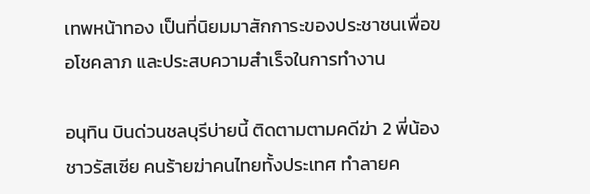เทพหน้าทอง เป็นที่นิยมมาสักการะของประชาชนเพื่อขอโชคลาภ และประสบความสำเร็จในการทำงาน

อนุทิน บินด่วนชลบุรีบ่ายนี้ ติดตามตามคดีฆ่า 2 พี่น้องชาวรัสเซีย คนร้ายฆ่าคนไทยทั้งประเทศ ทำลายค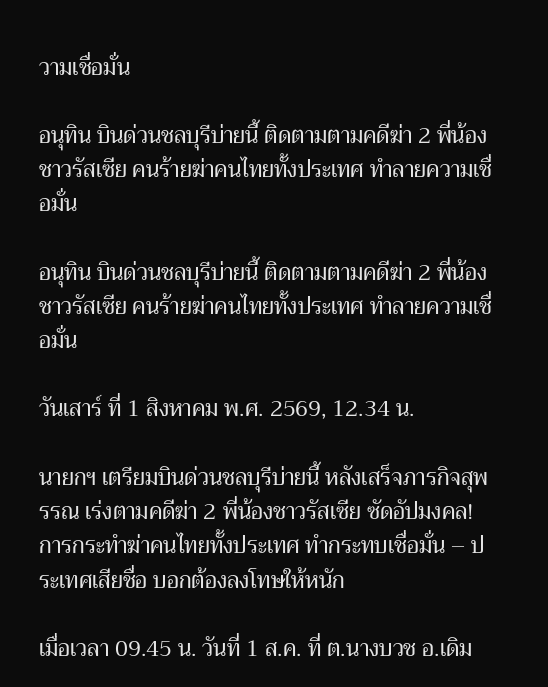วามเชื่อมั่น

อนุทิน บินด่วนชลบุรีบ่ายนี้ ติดตามตามคดีฆ่า 2 พี่น้องชาวรัสเซีย คนร้ายฆ่าคนไทยทั้งประเทศ ทำลายความเชื่อมั่น

อนุทิน บินด่วนชลบุรีบ่ายนี้ ติดตามตามคดีฆ่า 2 พี่น้องชาวรัสเซีย คนร้ายฆ่าคนไทยทั้งประเทศ ทำลายความเชื่อมั่น

วันเสาร์ ที่ 1 สิงหาคม พ.ศ. 2569, 12.34 น.

นายกฯ เตรียมบินด่วนชลบุรีบ่ายนี้ หลังเสร็จภารกิจสุพรรณ เร่งตามคดีฆ่า 2 พี่น้องชาวรัสเซีย ซัดอัปมงคล! การกระทำฆ่าคนไทยทั้งประเทศ ทำกระทบเชื่อมั่น – ประเทศเสียชื่อ บอกต้องลงโทษให้หนัก

เมื่อเวลา 09.45 น. วันที่ 1 ส.ค. ที่ ต.นางบวช อ.เดิม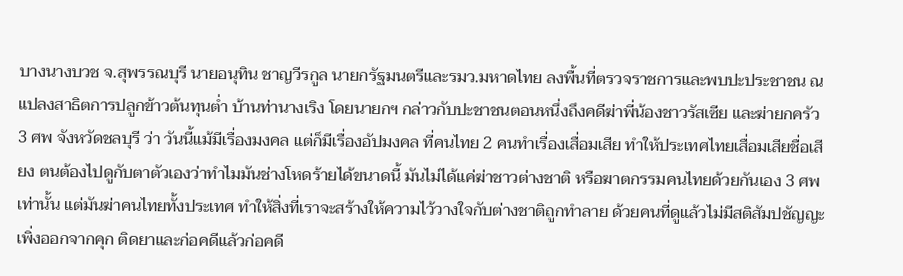บางนางบวช จ.สุพรรณบุรี นายอนุทิน ชาญวีรกูล นายกรัฐมนตรีและรมว.มหาดไทย ลงพื้นที่ตรวจราชการและพบปะประชาชน ณ แปลงสาธิตการปลูกข้าวต้นทุนต่ำ บ้านท่านางเริง โดยนายกฯ กล่าวกับปะชาชนตอนหนึ่งถึงคดีฆ่าพี่น้องชาวรัสเซีย และฆ่ายกครัว 3 ศพ จังหวัดชลบุรี ว่า วันนี้แม้มีเรื่องมงคล แต่ก็มีเรื่องอัปมงคล ที่คนไทย 2 คนทำเรื่องเสื่อมเสีย ทำให้ประเทศไทยเสื่อมเสียชื่อเสียง ตนต้องไปดูกับตาตัวเองว่าทำไมมันช่างโหดร้ายได้ขนาดนี้ มันไม่ได้แค่ฆ่าชาวต่างชาติ หรือฆาตกรรมคนไทยด้วยกันเอง 3 ศพเท่านั้น แต่มันฆ่าคนไทยทั้งประเทศ ทำให้สิ่งที่เราจะสร้างให้ความไว้วางใจกับต่างชาติถูกทำลาย ด้วยคนที่ดูแล้วไม่มีสติสัมปชัญญะเพิ่งออกจากคุก ติดยาและก่อคดีแล้วก่อคดี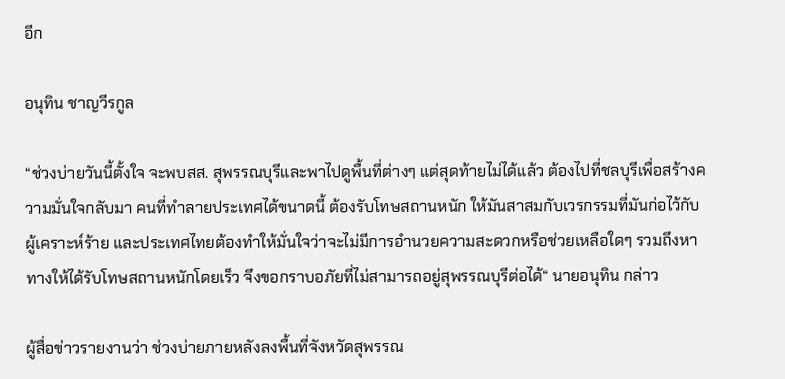อีก

อนุทิน ชาญวีรกูล

“ช่วงบ่ายวันนี้ตั้งใจ จะพบสส. สุพรรณบุรีและพาไปดูพื้นที่ต่างๆ แต่สุดท้ายไม่ได้แล้ว ต้องไปที่ชลบุรีเพื่อสร้างความมั่นใจกลับมา คนที่ทำลายประเทศได้ขนาดนี้ ต้องรับโทษสถานหนัก ให้มันสาสมกับเวรกรรมที่มันก่อไว้กับผู้เคราะห์ร้าย และประเทศไทยต้องทำให้มั่นใจว่าจะไม่มีการอำนวยความสะดวกหรือช่วยเหลือใดๆ รวมถึงหาทางให้ได้รับโทษสถานหนักโดยเร็ว จึงขอกราบอภัยที่ไม่สามารถอยู่สุพรรณบุรีต่อได้“ นายอนุทิน กล่าว

ผู้สื่อข่าวรายงานว่า ช่วงบ่ายภายหลังลงพื้นที่จังหวัดสุพรรณ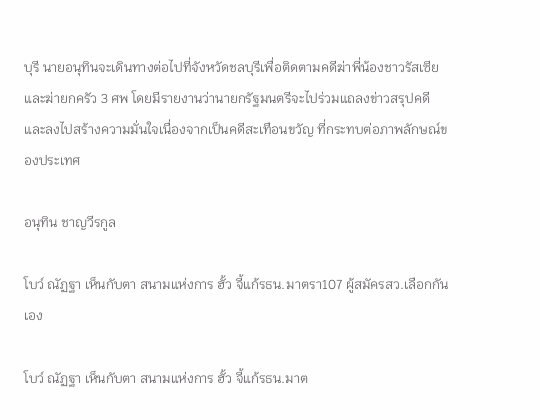บุรี นายอนุทินจะเดินทางต่อไปที่จังหวัดชลบุรีเพื่อติดตามคดีฆ่าพี่น้องชาวรัสเซีย และฆ่ายกครัว 3 ศพ โดยมีรายงานว่านายกรัฐมนตรีจะไปร่วมแถลงข่าวสรุปคดี และลงไปสร้างความมั่นใจเนื่องจากเป็นคดีสะเทือนขวัญ ที่กระทบต่อภาพลักษณ์ของประเทศ

อนุทิน ชาญวีรกูล

โบว์ ณัฏฐา เห็นกับตา สนามแห่งการ ฮั้ว จี้แก้รธน.มาตรา107 ผู้สมัครสว.เลือกกันเอง

โบว์ ณัฏฐา เห็นกับตา สนามแห่งการ ฮั้ว จี้แก้รธน.มาต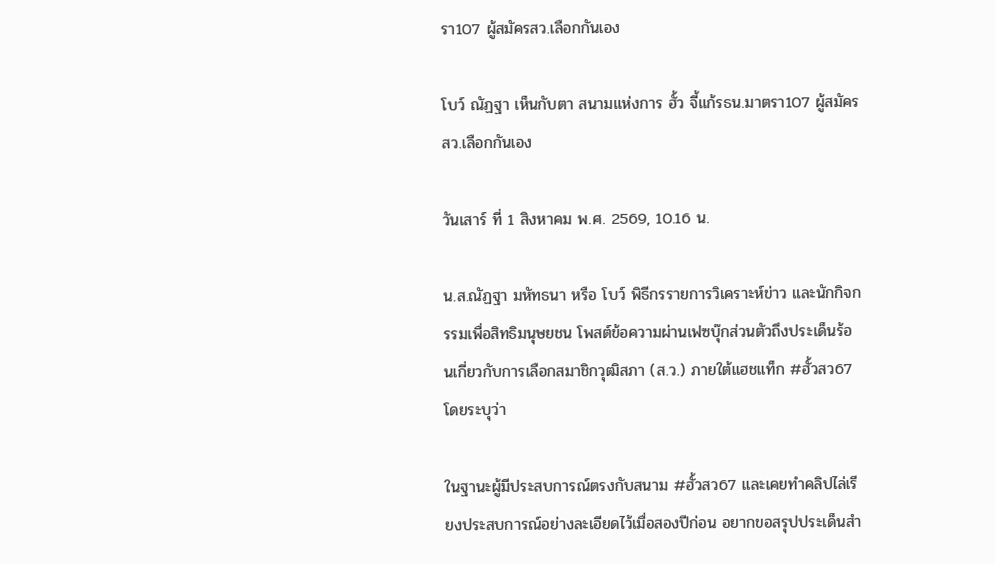รา107 ผู้สมัครสว.เลือกกันเอง

โบว์ ณัฏฐา เห็นกับตา สนามแห่งการ ฮั้ว จี้แก้รธน.มาตรา107 ผู้สมัครสว.เลือกกันเอง

วันเสาร์ ที่ 1 สิงหาคม พ.ศ. 2569, 10.16 น.

น.ส.ณัฏฐา มหัทธนา หรือ โบว์ พิธีกรรายการวิเคราะห์ข่าว และนักกิจกรรมเพื่อสิทธิมนุษยชน โพสต์ข้อความผ่านเฟซบุ๊กส่วนตัวถึงประเด็นร้อนเกี่ยวกับการเลือกสมาชิกวุฒิสภา (ส.ว.) ภายใต้แฮชแท็ก #ฮั้วสว67 โดยระบุว่า

ในฐานะผู้มีประสบการณ์ตรงกับสนาม #ฮั้วสว67 และเคยทำคลิปไล่เรียงประสบการณ์อย่างละเอียดไว้เมื่อสองปีก่อน อยากขอสรุปประเด็นสำ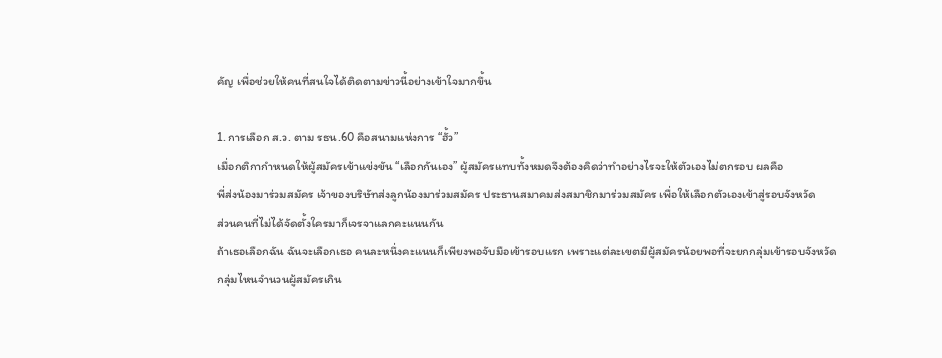คัญ เพื่อช่วยให้คนที่สนใจได้ติดตามข่าวนี้อย่างเข้าใจมากขึ้น

1. การเลือก ส.ว. ตาม รธน.60 คือสนามแห่งการ “ฮั้ว”
เมื่อกติกากำหนดให้ผู้สมัครเข้าแข่งขัน “เลือกกันเอง” ผู้สมัครแทบทั้งหมดจึงต้องคิดว่าทำอย่างไรจะให้ตัวเองไม่ตกรอบ ผลคือ
พี่ส่งน้องมาร่วมสมัคร เจ้าของบริษัทส่งลูกน้องมาร่วมสมัคร ประธานสมาคมส่งสมาชิกมาร่วมสมัคร เพื่อให้เลือกตัวเองเข้าสู่รอบจังหวัด
ส่วนคนที่ไม่ได้จัดตั้งใครมาก็เจรจาแลกคะแนนกัน
ถ้าเธอเลือกฉัน ฉันจะเลือกเธอ คนละหนึ่งคะแนนก็เพียงพอจับมือเข้ารอบแรก เพราะแต่ละเขตมีผู้สมัครน้อยพอที่จะยกกลุ่มเข้ารอบจังหวัด
กลุ่มไหนจำนวนผู้สมัครเกิน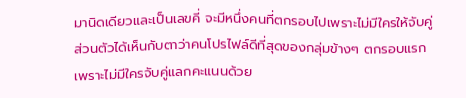มานิดเดียวและเป็นเลขคี่ จะมีหนึ่งคนที่ตกรอบไปเพราะไม่มีใครให้จับคู่
ส่วนตัวได้เห็นกับตาว่าคนโปรไฟล์ดีที่สุดของกลุ่มข้างๆ ตกรอบแรกเพราะไม่มีใครจับคู่แลกคะแนนด้วย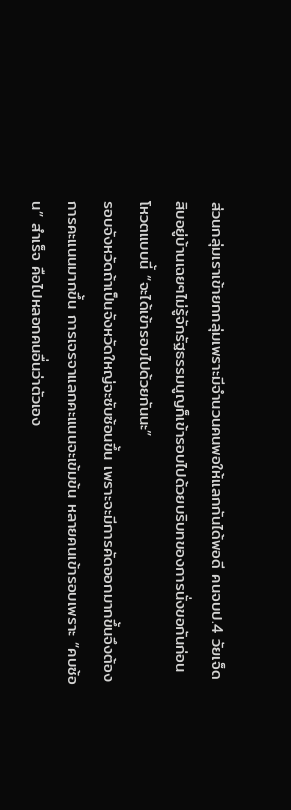ส่วนกลุ่มเราเข้ายกกลุ่มเพราะมีจำนวนคนพอให้แลกกันได้พอดี คนจบป.4 วัยเจ็ดสิบอยู่บ้านเฉยๆไม่รู้จักรัฐธรรมนูญก็เข้ารอบไปด้วยบริบทของการนั่งขอกันก่อนโหวตแบบนี้ “จะได้เข้ารอบไปด้วยกันนะ”
รอบจังหวัดถ้าเป็นจังหวัดใหญ่จะซับซ้อนขึ้น เพราะจะมีการคัดออกมากขึ้นจึงต้องการคะแนนมากขึ้น การเจรจาแลกคะแนนจะเข้มข้น หลายคนเข้ารอบเพราะ “คบซ้อน” สำเร็จ คือไปหลอกคนอื่นว่าตัวเอง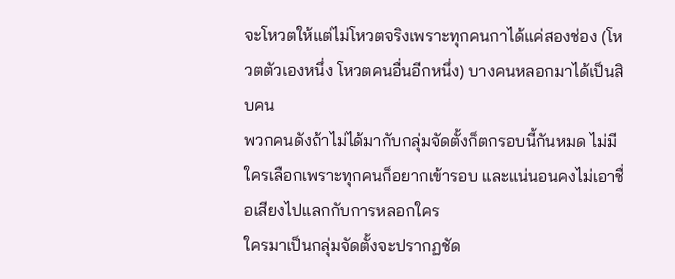จะโหวตให้แต่ไม่โหวตจริงเพราะทุกคนกาได้แค่สองช่อง (โหวตตัวเองหนึ่ง โหวตคนอื่นอีกหนึ่ง) บางคนหลอกมาได้เป็นสิบคน
พวกคนดังถ้าไม่ได้มากับกลุ่มจัดตั้งก็ตกรอบนี้กันหมด ไม่มีใครเลือกเพราะทุกคนก็อยากเข้ารอบ และแน่นอนคงไม่เอาชื่อเสียงไปแลกกับการหลอกใคร
ใครมาเป็นกลุ่มจัดตั้งจะปรากฏชัด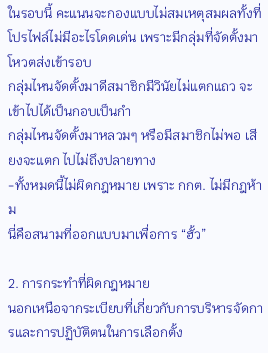ในรอบนี้ คะแนนจะกองแบบไม่สมเหตุสมผลทั้งที่โปรไฟล์ไม่มีอะไรโดดเด่น เพราะมีกลุ่มที่จัดตั้งมาโหวตส่งเข้ารอบ
กลุ่มไหนจัดตั้งมาดีสมาชิกมีวินัยไม่แตกแถว จะเข้าไปได้เป็นกอบเป็นกำ
กลุ่มไหนจัดตั้งมาหลวมๆ หรือมีสมาชิกไม่พอ เสียงจะแตก ไปไม่ถึงปลายทาง
-ทั้งหมดนี้ไม่ผิดกฎหมาย เพราะ กกต. ไม่มีกฎห้าม
นี่คือสนามที่ออกแบบมาเพื่อการ “ฮั้ว”

2. การกระทำที่ผิดกฎหมาย
นอกเหนือจากระเบียบที่เกี่ยวกับการบริหารจัดการและการปฏิบัติตนในการเลือกตั้ง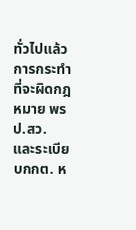ทั่วไปแล้ว การกระทำที่จะผิดกฎหมาย พรป.สว. และระเบียบกกต. ห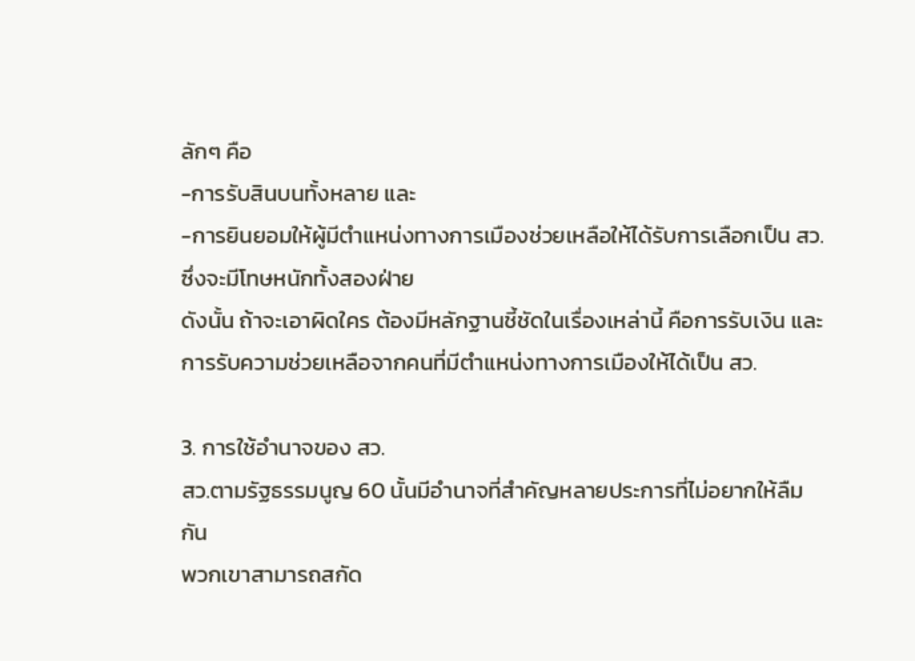ลักๆ คือ
-การรับสินบนทั้งหลาย และ
-การยินยอมให้ผู้มีตำแหน่งทางการเมืองช่วยเหลือให้ได้รับการเลือกเป็น สว. ซึ่งจะมีโทษหนักทั้งสองฝ่าย
ดังนั้น ถ้าจะเอาผิดใคร ต้องมีหลักฐานชี้ชัดในเรื่องเหล่านี้ คือการรับเงิน และการรับความช่วยเหลือจากคนที่มีตำแหน่งทางการเมืองให้ได้เป็น สว.

3. การใช้อำนาจของ สว.
สว.ตามรัฐธรรมนูญ 60 นั้นมีอำนาจที่สำคัญหลายประการที่ไม่อยากให้ลืมกัน
พวกเขาสามารถสกัด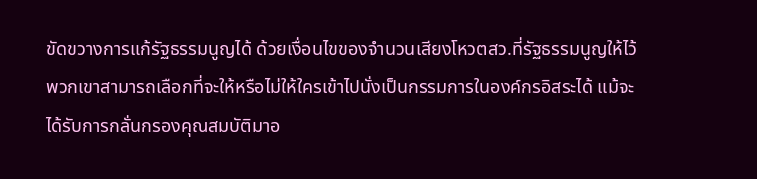ขัดขวางการแก้รัฐธรรมนูญได้ ด้วยเงื่อนไขของจำนวนเสียงโหวตสว.ที่รัฐธรรมนูญให้ไว้ พวกเขาสามารถเลือกที่จะให้หรือไม่ให้ใครเข้าไปนั่งเป็นกรรมการในองค์กรอิสระได้ แม้จะได้รับการกลั่นกรองคุณสมบัติมาอ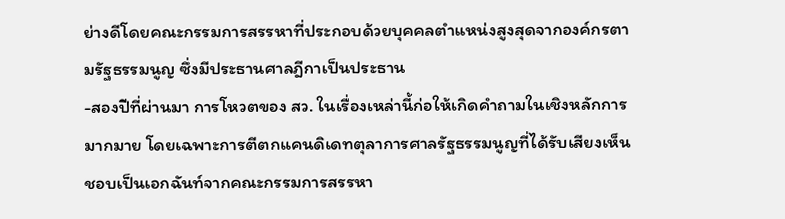ย่างดีโดยคณะกรรมการสรรหาที่ประกอบด้วยบุคคลตำแหน่งสูงสุดจากองค์กรตามรัฐธรรมนูญ ซึ่งมีประธานศาลฎีกาเป็นประธาน
-สองปีที่ผ่านมา การโหวตของ สว. ในเรื่องเหล่านี้ก่อให้เกิดคำถามในเชิงหลักการมากมาย โดยเฉพาะการตีตกแคนดิเดทตุลาการศาลรัฐธรรมนูญที่ได้รับเสียงเห็นชอบเป็นเอกฉันท์จากคณะกรรมการสรรหา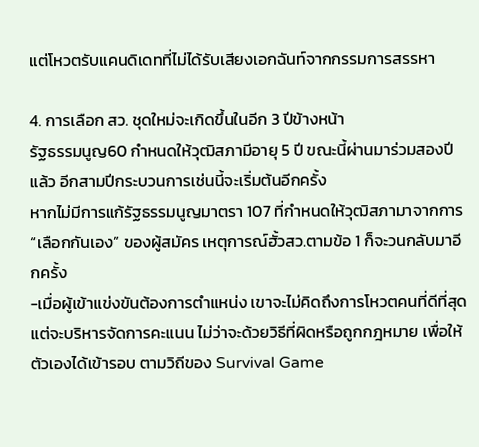แต่โหวตรับแคนดิเดทที่ไม่ได้รับเสียงเอกฉันท์จากกรรมการสรรหา

4. การเลือก สว. ชุดใหม่จะเกิดขึ้นในอีก 3 ปีข้างหน้า
รัฐธรรมนูญ60 กำหนดให้วุฒิสภามีอายุ 5 ปี ขณะนี้ผ่านมาร่วมสองปีแล้ว อีกสามปีกระบวนการเช่นนี้จะเริ่มต้นอีกครั้ง
หากไม่มีการแก้รัฐธรรมนูญมาตรา 107 ที่กำหนดให้วุฒิสภามาจากการ “เลือกกันเอง” ของผู้สมัคร เหตุการณ์ฮั้วสว.ตามข้อ 1 ก็จะวนกลับมาอีกครั้ง
-เมื่อผู้เข้าแข่งขันต้องการตำแหน่ง เขาจะไม่คิดถึงการโหวตคนที่ดีที่สุด แต่จะบริหารจัดการคะแนน ไม่ว่าจะด้วยวิธีที่ผิดหรือถูกกฎหมาย เพื่อให้ตัวเองได้เข้ารอบ ตามวิถีของ Survival Game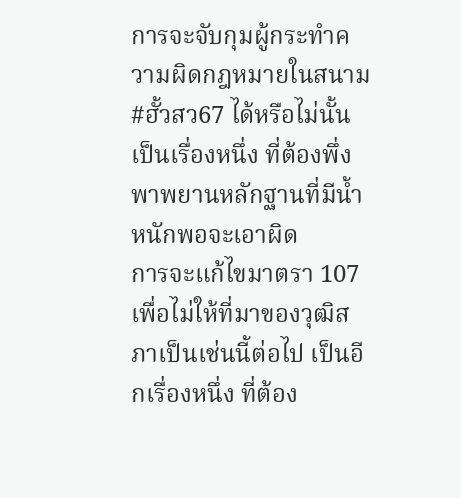การจะจับกุมผู้กระทำความผิดกฎหมายในสนาม #ฮั้วสว67 ได้หรือไม่นั้น เป็นเรื่องหนึ่ง ที่ต้องพึ่งพาพยานหลักฐานที่มีน้ำหนักพอจะเอาผิด
การจะแก้ไขมาตรา 107 เพื่อไม่ให้ที่มาของวุฒิสภาเป็นเช่นนี้ต่อไป เป็นอีกเรื่องหนึ่ง ที่ต้อง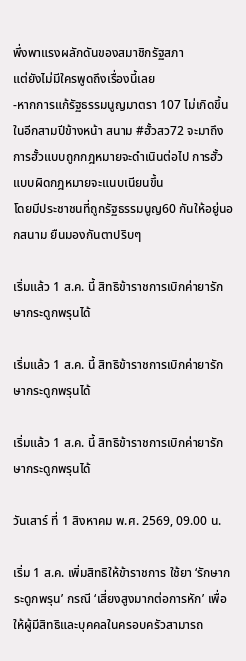พึ่งพาแรงผลักดันของสมาชิกรัฐสภา
แต่ยังไม่มีใครพูดถึงเรื่องนี้เลย
-หากการแก้รัฐธรรมนูญมาตรา 107 ไม่เกิดขึ้น ในอีกสามปีข้างหน้า สนาม #ฮั้วสว72 จะมาถึง การฮั้วแบบถูกกฎหมายจะดำเนินต่อไป การฮั้วแบบผิดกฎหมายจะแนบเนียนขึ้น
โดยมีประชาชนที่ถูกรัฐธรรมนูญ60 กันให้อยู่นอกสนาม ยืนมองกันตาปริบๆ

เริ่มแล้ว 1 ส.ค. นี้ สิทธิข้าราชการเบิกค่ายารักษากระดูกพรุนได้

เริ่มแล้ว 1 ส.ค. นี้ สิทธิข้าราชการเบิกค่ายารักษากระดูกพรุนได้

เริ่มแล้ว 1 ส.ค. นี้ สิทธิข้าราชการเบิกค่ายารักษากระดูกพรุนได้

วันเสาร์ ที่ 1 สิงหาคม พ.ศ. 2569, 09.00 น.

เริ่ม 1 ส.ค. เพิ่มสิทธิให้ข้าราชการ ใช้ยา ‘รักษากระดูกพรุน’ กรณี ‘เสี่ยงสูงมากต่อการหัก’ เพื่อให้ผู้มีสิทธิและบุคคลในครอบครัวสามารถ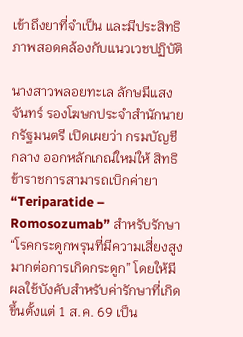เข้าถึงยาที่จำเป็น และมีประสิทธิภาพสอดคล้องกับแนวเวชปฏิบัติ

นางสาวพลอยทะเล ลักษมีแสงจันทร์ รองโฆษกประจำสำนักนายกรัฐมนตรี เปิดเผยว่า กรมบัญชีกลาง ออกหลักเกณ์ใหม่ให้ สิทธิข้าราชการสามารถเบิกค่ายา “Teriparatide – Romosozumab” สำหรับรักษา “โรคกระดูกพรุนที่มีความเสี่ยงสูงมากต่อการเกิดกระดูก” โดยให้มีผลใช้บังคับสำหรับค่ารักษาที่เกิดขึ้นตั้งแต่ 1 ส.ค. 69 เป็น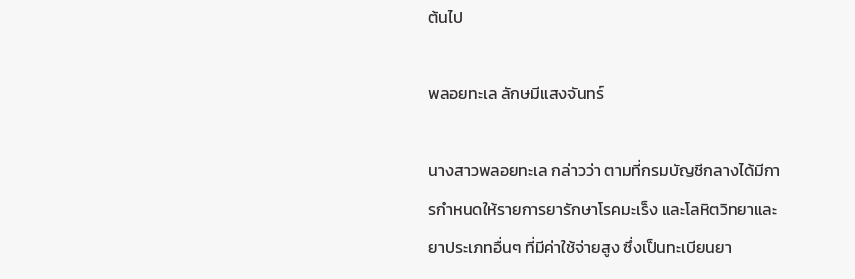ต้นไป

พลอยทะเล ลักษมีแสงจันทร์

นางสาวพลอยทะเล กล่าวว่า ตามที่กรมบัญชีกลางได้มีการกำหนดให้รายการยารักษาโรคมะเร็ง และโลหิตวิทยาและยาประเภทอื่นๆ ที่มีค่าใช้จ่ายสูง ซึ่งเป็นทะเบียนยา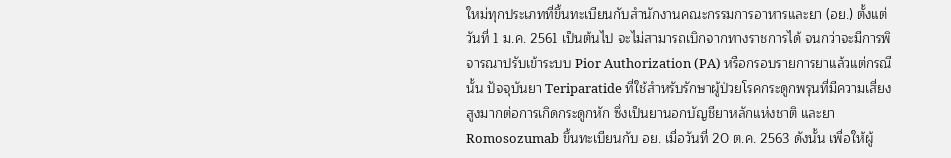ใหม่ทุกประเภทที่ขึ้นทะเบียนกับสำนักงานคณะกรรมการอาหารและยา (อย.) ตั้งแต่วันที่ 1 ม.ค. 2561 เป็นต้นไป จะไม่สามารถเบิกจากทางราชการได้ จนกว่าจะมีการพิจารณาปรับเข้าระบบ Pior Authorization (PA) หรือกรอบรายการยาแล้วแต่กรณี นั้น ปัจจุบันยา Teriparatide ที่ใช้สำหรับรักษาผู้ป่วยโรคกระดูกพรุนที่มีความเสี่ยงสูงมากต่อการเกิดกระดูกหัก ซึ่งเป็นยานอกบัญชียาหลักแห่งชาติ และยา Romosozumab ขึ้นทะเบียนกับ อย. เมื่อวันที่ 20 ต.ค. 2563 ดังนั้น เพื่อให้ผู้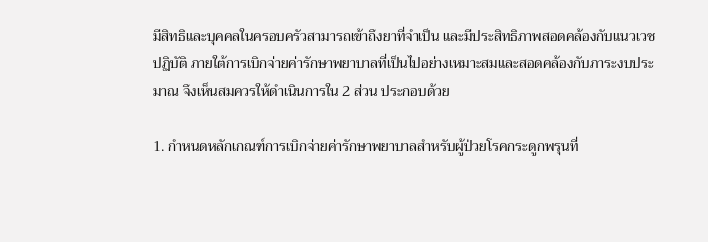มีสิทธิและบุคคลในครอบครัวสามารถเข้าถึงยาที่จำเป็น และมีประสิทธิภาพสอดคล้องกับแนวเวชปฏิบัติ ภายใต้การเบิกจ่ายค่ารักษาพยาบาลที่เป็นไปอย่างเหมาะสมและสอดคล้องกับภาระงบประมาณ จึงเห็นสมควรให้ดำเนินการใน 2 ส่วน ประกอบด้วย

1. กำหนดหลักเกณฑ์การเบิกจ่ายค่ารักษาพยาบาลสำหรับผู้ป่วยโรคกระดูกพรุนที่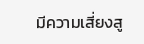มีความเสี่ยงสู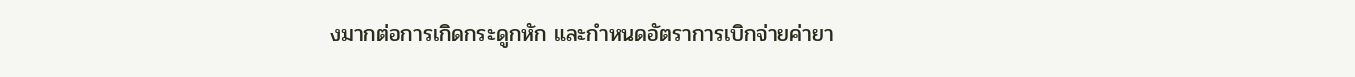งมากต่อการเกิดกระดูกหัก และกำหนดอัตราการเบิกจ่ายค่ายา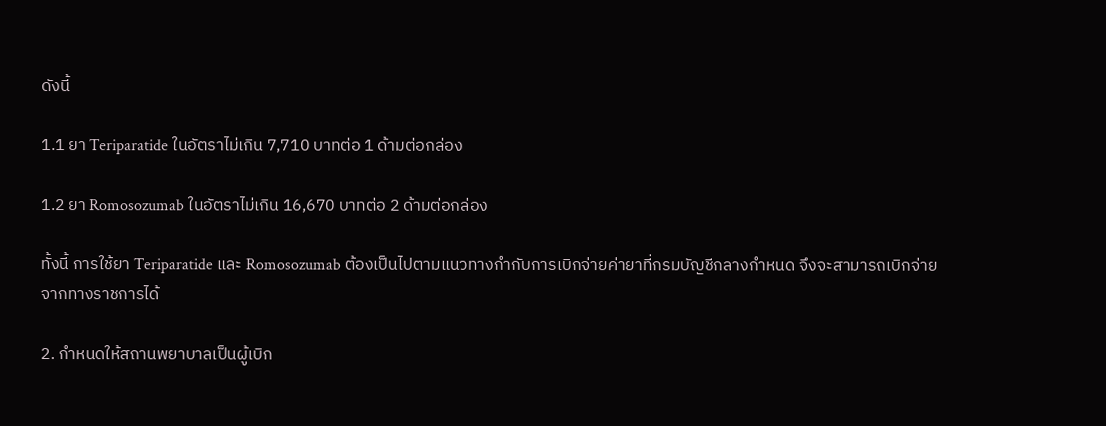ดังนี้

1.1 ยา Teriparatide ในอัตราไม่เกิน 7,710 บาทต่อ 1 ด้ามต่อกล่อง

1.2 ยา Romosozumab ในอัตราไม่เกิน 16,670 บาทต่อ 2 ด้ามต่อกล่อง

ทั้งนี้ การใช้ยา Teriparatide และ Romosozumab ต้องเป็นไปตามแนวทางกำกับการเบิกจ่ายค่ายาที่กรมบัญชีกลางกำหนด จึงจะสามารถเบิกจ่ายจากทางราชการได้

2. กำหนดให้สถานพยาบาลเป็นผู้เบิก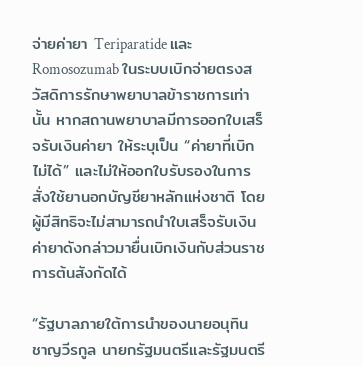จ่ายค่ายา Teriparatide และ Romosozumab ในระบบเบิกจ่ายตรงสวัสดิการรักษาพยาบาลข้าราชการเท่านั้น หากสถานพยาบาลมีการออกใบเสร็จรับเงินค่ายา ให้ระบุเป็น “ค่ายาที่เบิกไม่ได้” และไม่ให้ออกใบรับรองในการสั่งใช้ยานอกบัญชียาหลักแห่งชาติ โดยผู้มีสิทธิจะไม่สามารถนำใบเสร็จรับเงินค่ายาดังกล่าวมายื่นเบิกเงินกับส่วนราชการต้นสังกัดได้

“รัฐบาลภายใต้การนำของนายอนุทิน ชาญวีรกูล นายกรัฐมนตรีและรัฐมนตรี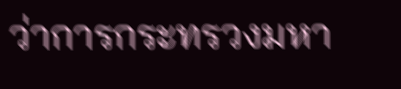ว่าการกระทรวงมหา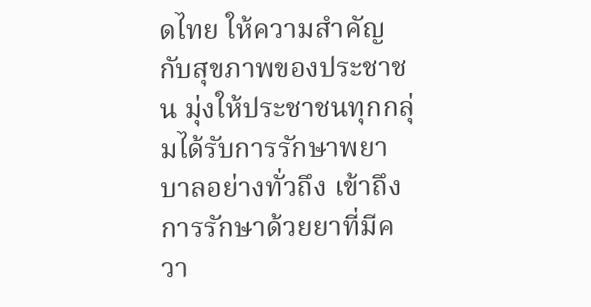ดไทย ให้ความสำคัญกับสุขภาพของประชาชน มุ่งให้ประชาชนทุกกลุ่มได้รับการรักษาพยาบาลอย่างทั่วถึง เข้าถึงการรักษาด้วยยาที่มีควา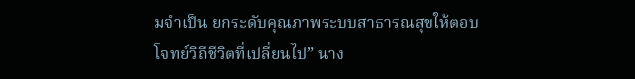มจำเป็น ยกระดับคุณภาพระบบสาธารณสุขให้ตอบโจทย์วิถีชีวิตที่เปลี่ยนไป” นาง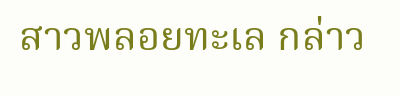สาวพลอยทะเล กล่าว